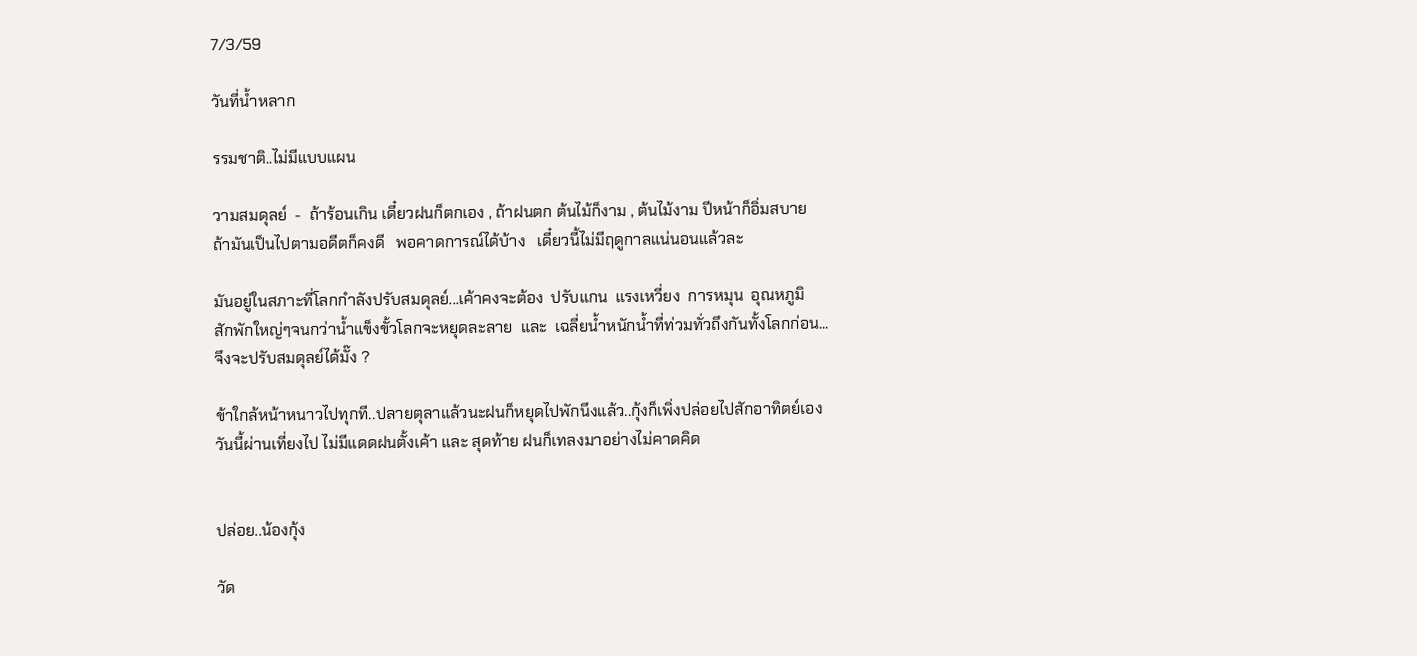7/3/59

วันที่น้ำหลาก

รรมชาติ..ไม่มีแบบแผน

วามสมดุลย์  -  ถ้าร้อนเกิน เดี๋ยวฝนก็ตกเอง , ถ้าฝนตก ต้นไม้ก็งาม , ต้นไม้งาม ปีหน้าก็อิ่มสบาย
ถ้ามันเป็นไปตามอดีตก็คงดี   พอคาดการณ์ได้บ้าง   เดี๋ยวนี้ไม่มีฤดูกาลแน่นอนแล้วละ

มันอยู่ในสภาะที่โลกกำลังปรับสมดุลย์...เค้าคงจะต้อง  ปรับแกน  แรงเหวี่ยง  การหมุน  อุณหภูมิ
สักพักใหญ่ๆจนกว่าน้ำแข็งขั้วโลกจะหยุดละลาย  และ  เฉลี่ยน้ำหนักน้ำที่ท่วมทั่วถึงกันทั้งโลกก่อน...
จึงจะปรับสมดุลย์ได้มั๊ง ?

ข้าใกล้หน้าหนาวไปทุกที..ปลายตุลาแล้วนะฝนก็หยุดไปพักนึงแล้ว..กุ้งก็เพิ่งปล่อยไปสักอาทิตย์เอง
วันนี้ผ่านเที่ยงไป ไม่มีแดดฝนตั้งเค้า และ สุดท้าย ฝนก็เทลงมาอย่างไม่คาดคิด


ปล่อย..น้องกุ้ง

วัด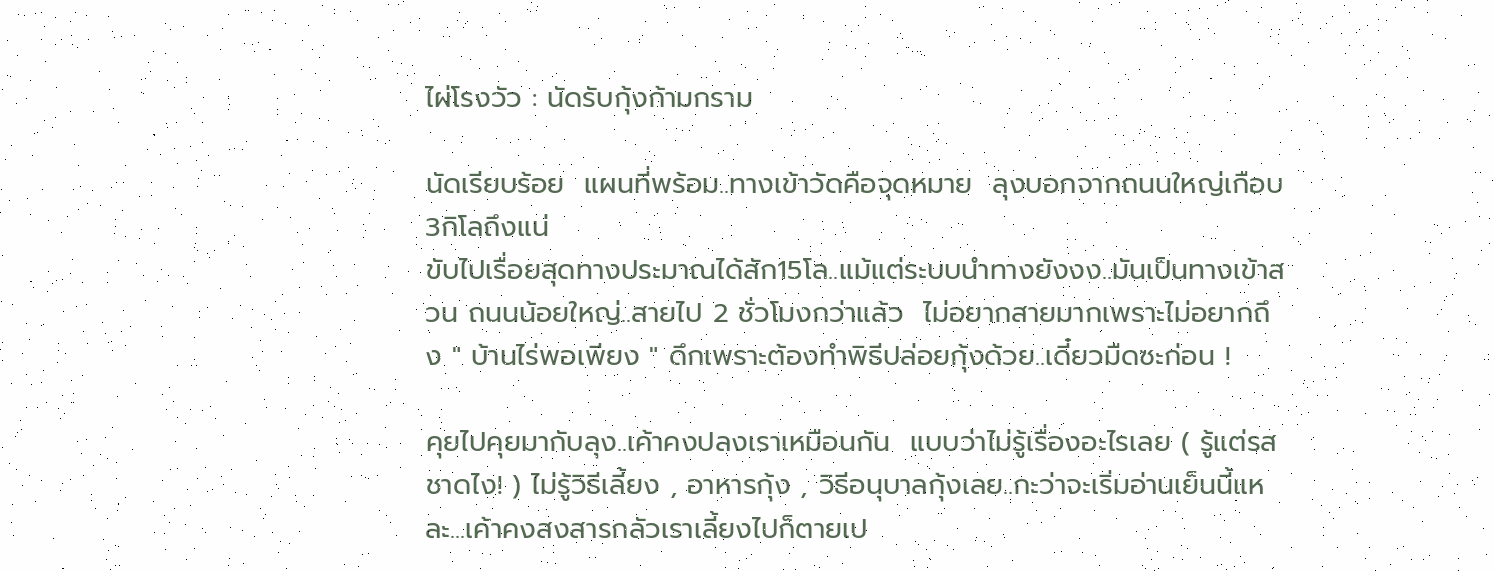ไผ่โรงวัว : นัดรับกุ้งก้ามกราม

นัดเรียบร้อย  แผนที่พร้อม..ทางเข้าวัดคือจุดหมาย  ลุงบอกจากถนนใหญ่เกือบ3กิโลถึงแน่
ขับไปเรื่อยสุดทางประมาณได้สัก15โล..แม้แต่ระบบนำทางยังงง..มันเป็นทางเข้าสวน ถนนน้อยใหญ่..สายไป 2 ชั่วโมงกว่าแล้ว  ไม่อยากสายมากเพราะไม่อยากถึง " บ้านไร่พอเพียง " ดึกเพราะต้องทำพิธีปล่อยกุ้งด้วย..เดี๋ยวมืดซะก่อน !

คุยไปคุยมากับลุง..เค้าคงปลงเราเหมือนกัน  แบบว่าไม่รู้เรื่องอะไรเลย ( รู้แต่รสชาดไง! ) ไม่รู้วิธีเลี้ยง , อาหารกุ้ง , วิธีอนุบาลกุ้งเลย..กะว่าจะเริ่มอ่านเย็นนี้แหละ...เค้าคงสงสารกลัวเราเลี้ยงไปก็ตายเป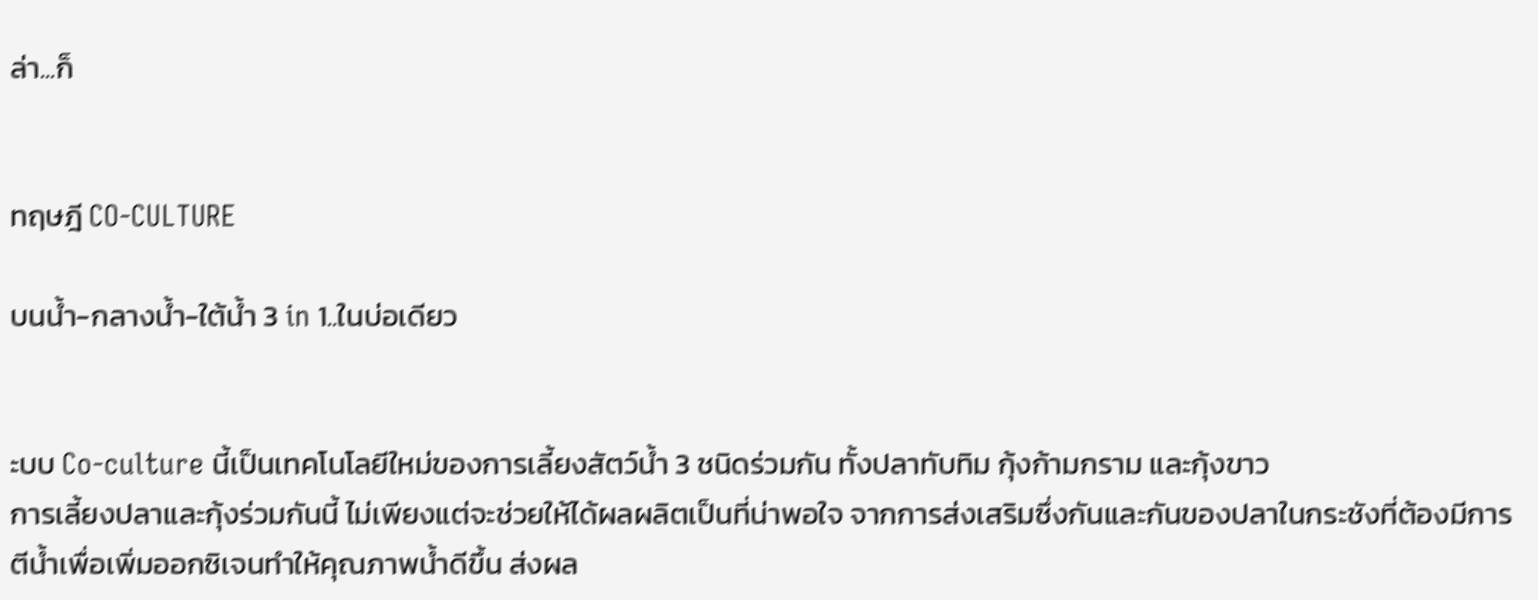ล่า...ก็


ทฤษฎี CO-CULTURE

บนน้ำ-กลางน้ำ-ใต้น้ำ 3 in 1..ในบ่อเดียว


ะบบ Co-culture นี้เป็นเทคโนโลยีใหม่ของการเลี้ยงสัตว์น้ำ 3 ชนิดร่วมกัน ทั้งปลาทับทิม กุ้งก้ามกราม และกุ้งขาว
การเลี้ยงปลาและกุ้งร่วมกันนี้ ไม่เพียงแต่จะช่วยให้ได้ผลผลิตเป็นที่น่าพอใจ จากการส่งเสริมซึ่งกันและกันของปลาในกระชังที่ต้องมีการตีน้ำเพื่อเพิ่มออกซิเจนทำให้คุณภาพน้ำดีขึ้น ส่งผล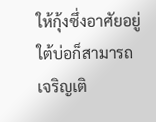ให้กุ้งซึ่งอาศัยอยู่ใต้บ่อก็สามารถเจริญเติ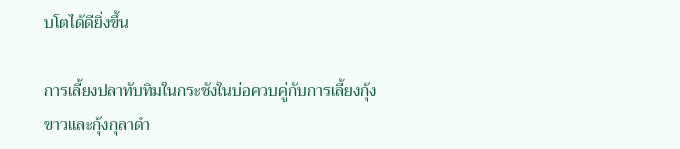บโตได้ดียิ่งขึ้น

การเลี้ยงปลาทับทิมในกระชังในบ่อควบคู่กับการเลี้ยงกุ้งขาวและกุ้งกุลาดำ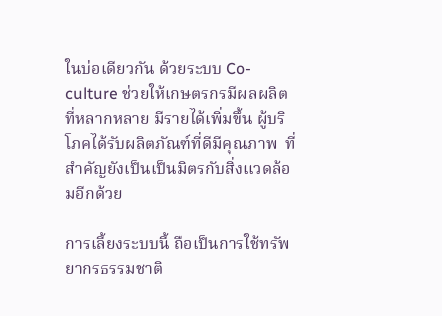ในบ่อเดียวกัน ด้วยระบบ Co-culture ช่วยให้เกษตรกรมีผลผลิตที่หลากหลาย มีรายได้เพิ่มขึ้น ผู้บริโภคได้รับผลิตภัณฑ์ที่ดีมีคุณภาพ  ที่สำคัญยังเป็นเป็นมิตรกับสิ่งแวดล้อมอีกด้วย

การเลี้ยงระบบนี้ ถือเป็นการใช้ทรัพยากรธรรมชาติ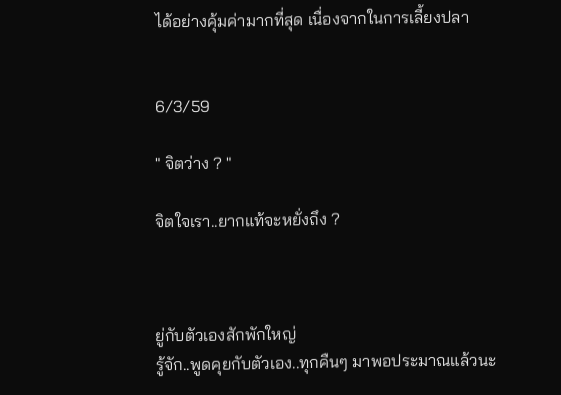ได้อย่างคุ้มค่ามากที่สุด เนื่องจากในการเลี้ยงปลา


6/3/59

" จิตว่าง ? "

จิตใจเรา..ยากแท้จะหยั่งถึง ?



ยู่กับตัวเองสักพักใหญ่
รู้จัก..พูดคุยกับตัวเอง..ทุกคืนๆ มาพอประมาณแล้วนะ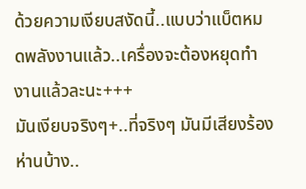ด้วยความเงียบสงัดนี้..แบบว่าแบ็ตหมดพลังงานแล้ว..เครื่องจะต้องหยุดทำงานแล้วละนะ+++
มันเงียบจริงๆ+..ที่จริงๆ มันมีเสียงร้องห่านบ้าง..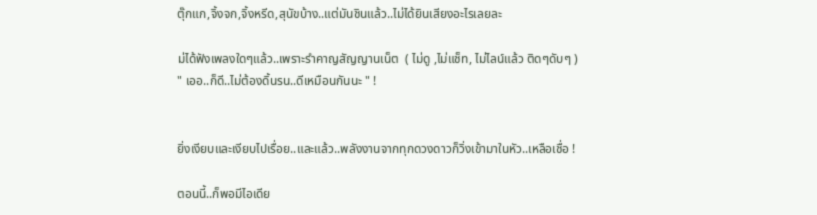ตุ๊กแก,จิ้งจก,จิ้งหรีด,สุนัขบ้าง..แต่มันชินแล้ว..ไม่ได้ยินเสียงอะไรเลยละ

ม่ได้ฟังเพลงใดๆแล้ว..เพราะรำคาญสัญญานเน็ต  ( ไม่ดู ,ไม่แช็ท, ไม่ไลน์แล้ว ติดๆดับๆ )
" เออ..ก็ดี..ไม่ต้องดิ้นรน..ดีเหมือนกันนะ " !


ยิ่งเงียบและเงียบไปเรื่อย..และแล้ว..พลังงานจากทุกดวงดาวก็วิ่งเข้ามาในหัว..เหลือเชื่อ !

ตอนนี้..ก็พอมีไอเดีย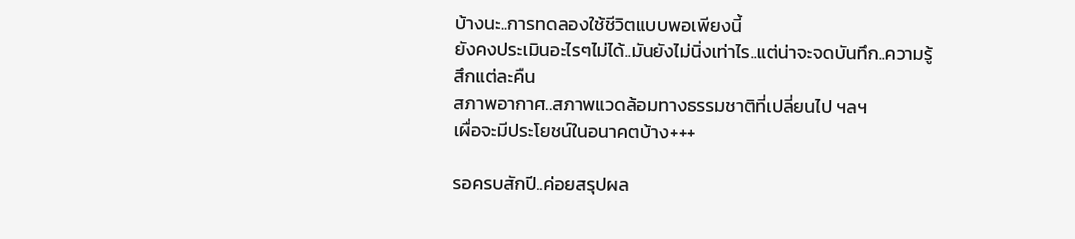บ้างนะ..การทดลองใช้ชีวิตแบบพอเพียงนี้
ยังคงประเมินอะไรๆไม่ได้..มันยังไม่นิ่งเท่าไร..แต่น่าจะจดบันทึก..ความรู้สึกแต่ละคืน
สภาพอากาศ..สภาพแวดล้อมทางธรรมชาติที่เปลี่ยนไป ฯลฯ
เผื่อจะมีประโยชน์ในอนาคตบ้าง+++

รอครบสักปี..ค่อยสรุปผล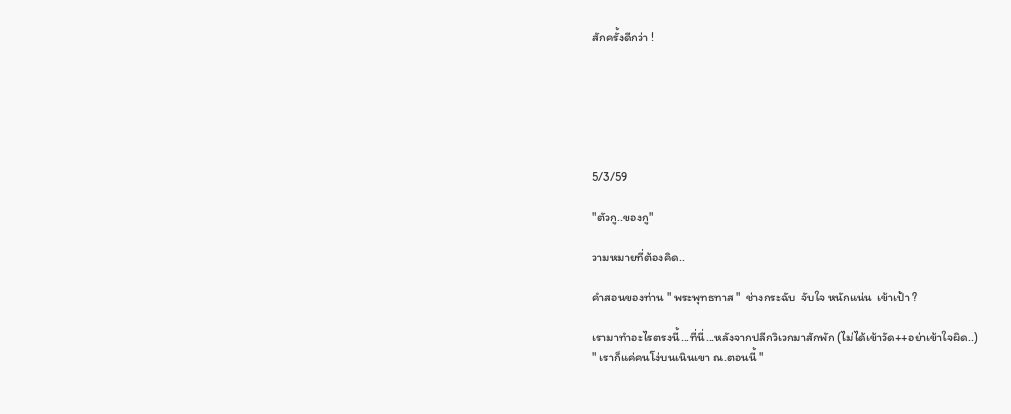สักครั้งดีกว่า !






5/3/59

"ตัวกู..ของกู"

วามหมายที่ต้องคิด..

คำสอนของท่าน " พระพุทธทาส "  ช่างกระฉับ  จับใจ หนักแน่น  เข้าเป้า ?

เรามาทำอะไรตรงนี้...ที่นี่...หลังจากปลีกวิเวกมาสักพัก (ไม่ได้เข้าวัด++อย่าเข้าใจผิด..)
" เราก็แค่คนโง่บนเนินเขา ณ.ตอนนี้ "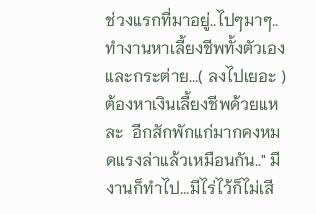ช่วงแรกที่มาอยู่..ไปๆมาๆ..ทำงานหาเลี้ยงชีพทั้งตัวเองและกระต่าย...( ลงไปเยอะ ) ต้องหาเงินเลี้ยงชีพด้วยแหละ  อีกสักพักแก่มากคงหมดแรงล่าแล้วเหมือนกัน.." มีงานก็ทำไป...มีไร่ไว้ก็ไม่เสี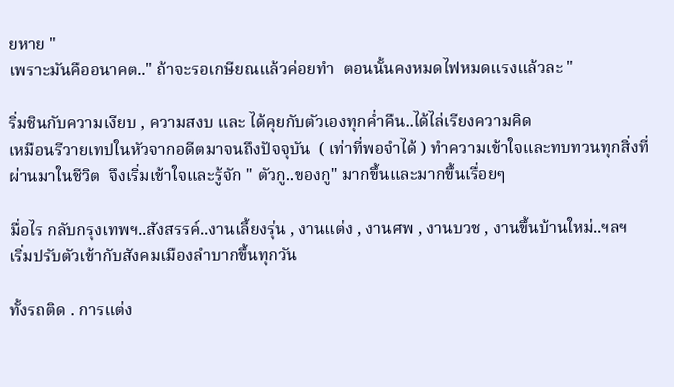ยหาย "
เพราะมันคืออนาคต.." ถ้าจะรอเกษียณแล้วค่อยทำ  ตอนนั้นคงหมดไฟหมดแรงแล้วละ "

ริ่มชินกับความเงียบ , ความสงบ และ ได้คุยกับตัวเองทุกค่ำคืน..ได้ไล่เรียงความคิด
เหมือนรีวายเทปในหัวจากอดีตมาจนถึงปัจจุบัน  ( เท่าที่พอจำได้ ) ทำความเข้าใจและทบทวนทุกสิ่งที่ผ่านมาในชีวิต  จึงเริ่มเข้าใจและรู้จัก " ตัวกู..ของกู" มากขึ้นและมากขึ้นเรื่อยๆ

มื่อไร กลับกรุงเทพฯ..สังสรรค์..งานเลี้ยงรุ่น , งานแต่ง , งานศพ , งานบวช , งานขึ้นบ้านใหม่..ฯลฯ
เริ่มปรับตัวเข้ากับสังคมเมืองลำบากขึ้นทุกวัน

ทั้งรถติด . การแต่ง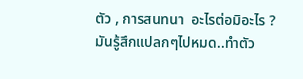ตัว , การสนทนา  อะไรต่อมิอะไร ? มันรู้สึกแปลกๆไปหมด..ทำตัว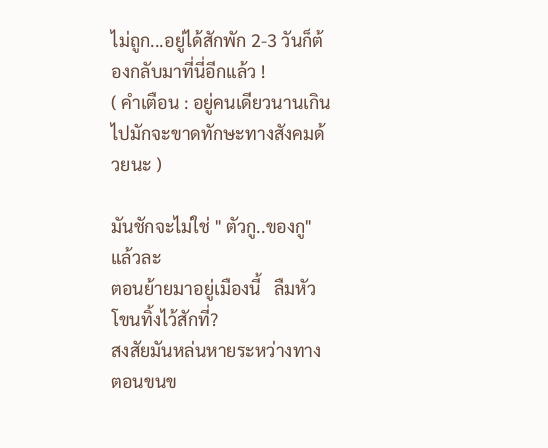ไม่ถูก...อยู่ได้สักพัก 2-3 วันก็ต้องกลับมาที่นี่อีกแล้ว !
( คำเตือน : อยู่คนเดียวนานเกินไปมักจะขาดทักษะทางสังคมด้วยนะ )

มันชักจะไม่ใช่ " ตัวกู..ของกู"แล้วละ
ตอนย้ายมาอยู่เมืองนี้   ลืมหัวโขนทิ้งไว้สักที่?
สงสัยมันหล่นหายระหว่างทาง
ตอนขนข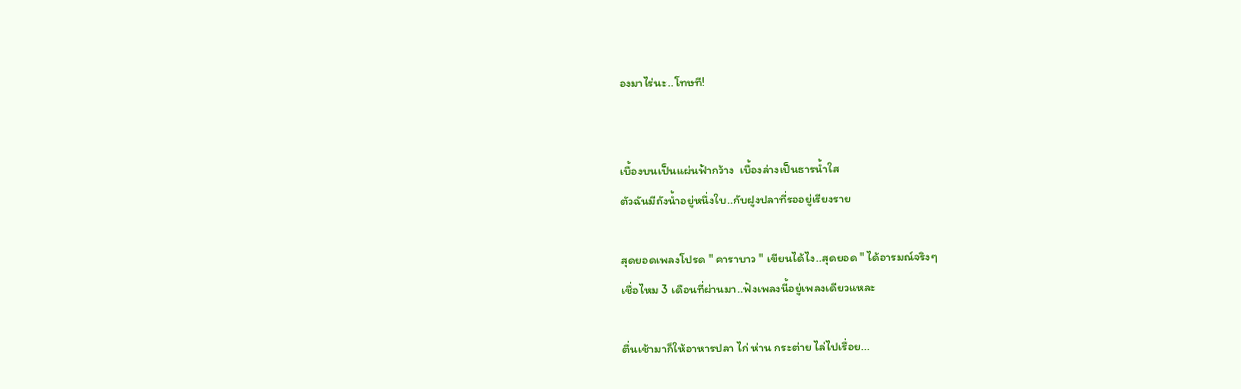องมาไร่นะ..โทษที!


เบื้องบนเป็นแผ่นฟ้ากว้าง  เบื้องล่างเป็นธารน้ำใส
ตัวฉันมีถังน้ำอยู่หนึ่งใบ..กับฝูงปลาที่รออยู่เรียงราย

สุดยอดเพลงโปรด " คาราบาว " เขียนได้ไง..สุดยอด " ได้อารมณ์จริงๆ
เชื่อไหม 3 เดือนที่ผ่านมา..ฟังเพลงนี้อยู่เพลงเดียวแหละ

ตื่นเช้ามาก็ให้อาหารปลา ไก่ ห่าน กระต่าย ไล่ไปเรื่อย...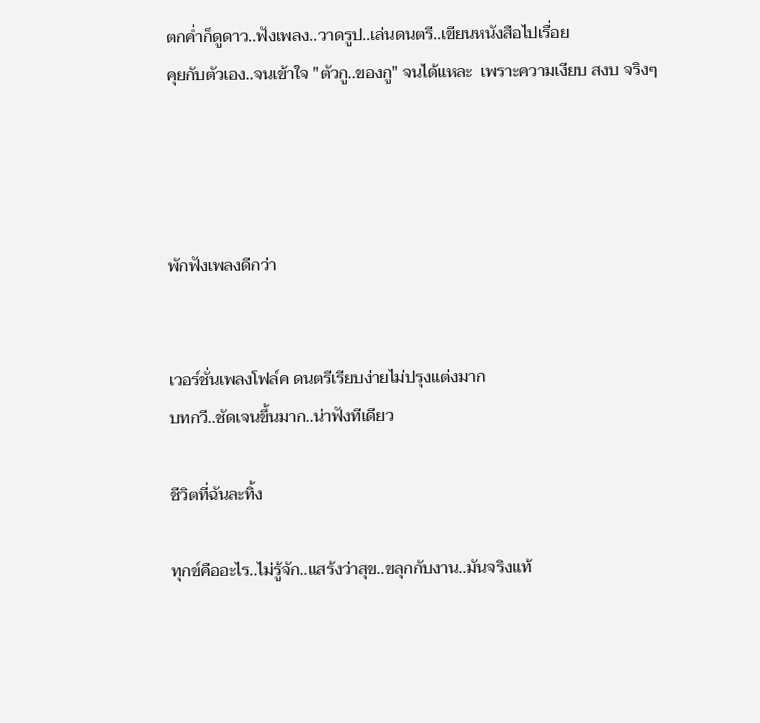ตกค่ำก็ดูดาว..ฟังเพลง..วาดรูป..เล่นดนตรี..เขียนหนังสือไปเรื่อย
คุยกับตัวเอง..จนเข้าใจ "ตัวกู..ของกู" จนได้แหละ  เพราะความเงียบ สงบ จริงๆ




พักฟังเพลงดีกว่า


เวอร์ชั่นเพลงโฟล์ค ดนตรีเรียบง่ายไม่ปรุงแต่งมาก
บทกวี..ชัดเจนขึ้นมาก..น่าฟังทีเดียว

ชีวิตที่ฉันละทิ้ง

ทุกข์คืออะไร..ไม่รู้จัก..แสร้งว่าสุข..ขลุกกับงาน..มันจริงแท้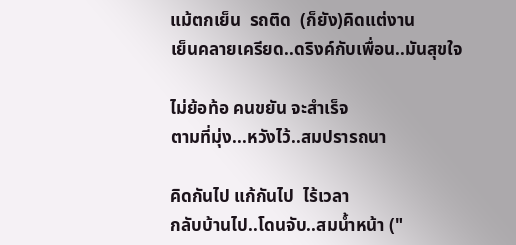แม้ตกเย็น  รถติด  (ก็ยัง)คิดแต่งาน
เย็นคลายเครียด..ดริงค์กับเพื่อน..มันสุขใจ

ไม่ย้อท้อ คนขยัน จะสำเร็จ
ตามที่มุ่ง...หวังไว้..สมปรารถนา

คิดกันไป แก้กันไป  ไร้เวลา
กลับบ้านไป..โดนจับ..สมน้ำหน้า ("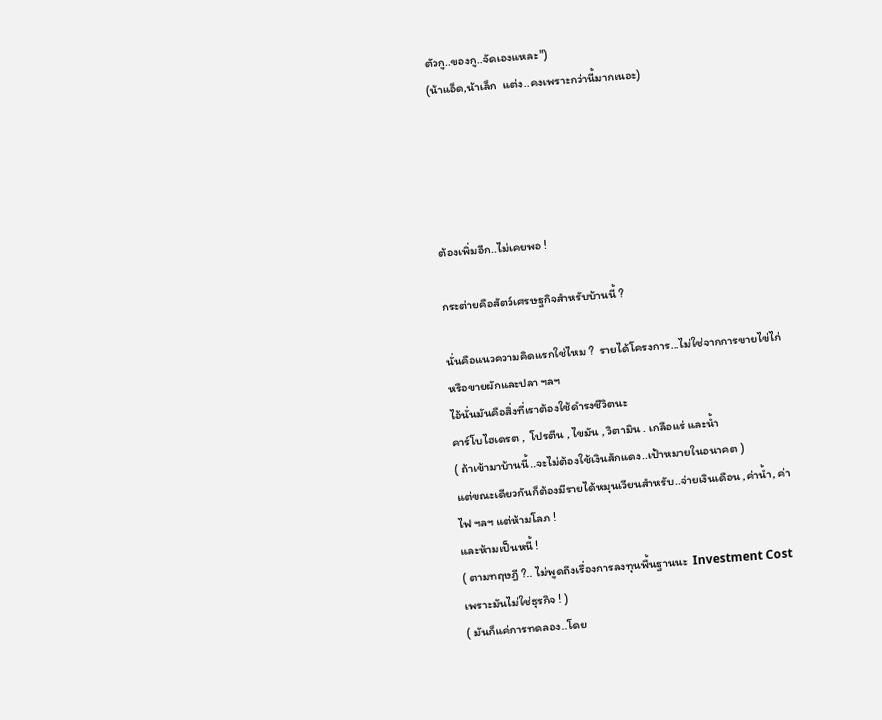ตัวกู..ของกู..จัดเองแหละ")
(น้าแอ็ด,น้าเล็ก  แต่ง..คงเพราะกว่านี้มากเนอะ)





ต้องเพิ่มอีก..ไม่เคยพอ !

กระต่ายคือสัตว์เศรษฐกิจสำหรับบ้านนี้ ?

นั่นคือแนวความคิดแรกใช่ไหม ?  รายได้โครงการ...ไม่ใช่จากการขายไข่ไก่  หรือขายผักและปลา ฯลฯ
ไอ้นั่นมันคือสิ่งที่เราต้องใช้ดำรงชีวิตนะ
คาร์โบไฮเดรต ,  โปรตีน , ไขมัน , วิตามิน . เกลือแร่ และน้ำ
( ถ้าเข้ามาบ้านนี้..จะไม่ต้องใช้เงินสักแดง..เป้าหมายในอนาคต )
แต่ขณะเดียวกันก็ต้องมีรายได้หมุนเวียนสำหรับ..จ่ายเงินเดือน ,ค่าน้ำ, ค่าไฟ ฯลฯ แต่ห้ามโลภ !
และห้ามเป็นหนี้ !
( ตามทฤษฎี ?.. ไม่พูดถึงเรื่องการลงทุนพื้นฐานนะ  Investment Cost เพราะมันไม่ใช่ธุรกิจ ! )
( มันก็แค่การทดลอง..โดย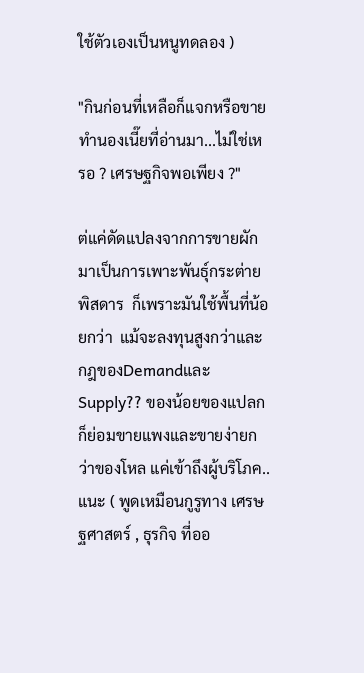ใช้ตัวเองเป็นหนูทดลอง )

"กินก่อนที่เหลือก็แจกหรือขายทำนองเนี๊ยที่อ่านมา...ไม่ใช่เหรอ ? เศรษฐกิจพอเพียง ?"

ต่แค่ดัดแปลงจากการขายผักมาเป็นการเพาะพันธุ์กระต่ายพิสดาร  ก็เพราะมันใช้พื้นที่น้อยกว่า  แม้จะลงทุนสูงกว่าและกฎของDemandและSupply?? ของน้อยของแปลกก็ย่อมขายแพงและขายง่ายกว่าของโหล แค่เข้าถึงผู้บริโภค..แนะ ( พูดเหมือนกูรูทาง เศรษฐศาสตร์ , ธุรกิจ ที่ออ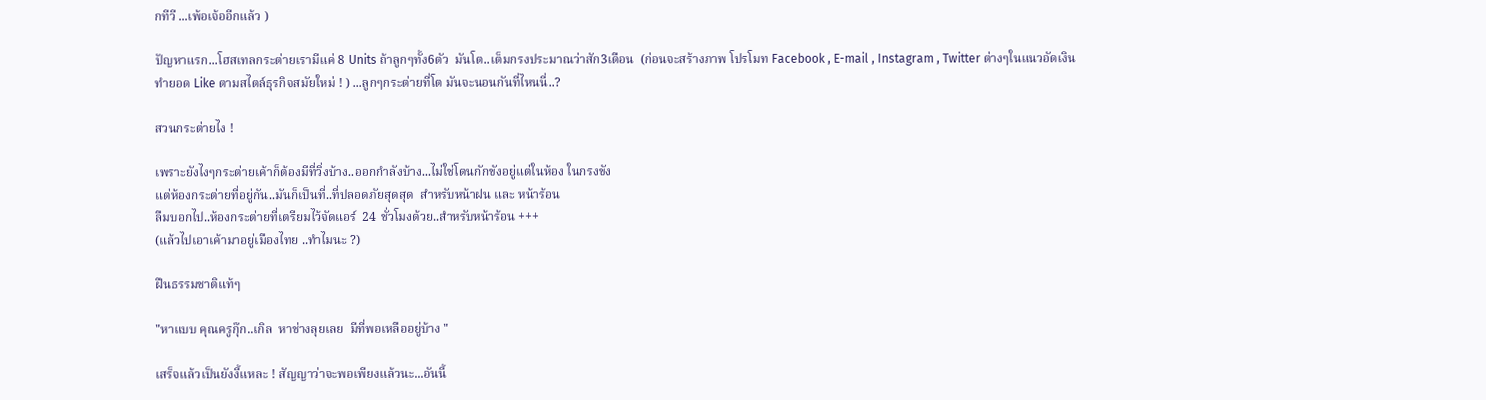กทีวี ...เพ้อเจ้ออีกแล้ว )

ปัญหาแรก...โฮสเทลกระต่ายเรามีแค่ 8 Units ถ้าลูกๆทั้ง6ตัว  มันโต..เต็มกรงประมาณว่าสัก3เดือน  (ก่อนจะสร้างภาพ โปรโมท Facebook , E-mail , Instagram , Twitter ต่างๆในแนวอัดเงิน
ทำยอด Like ตามสไตล์ธุรกิจสมัยใหม่ ! ) ...ลูกๆกระต่ายที่โต มันจะนอนกันที่ไหนนี่..?

สวนกระต่ายไง !

เพราะยังไงๆกระต่ายเค้าก็ต้องมีที่วิ่งบ้าง..ออกกำลังบ้าง...ไม่ใช่โดนกักขังอยู่แต่ในห้อง ในกรงขัง
แต่ห้องกระต่ายที่อยู่กัน..มันก็เป็นที่..ที่ปลอดภัยสุดสุด  สำหรับหน้าฝน และ หน้าร้อน
ลืมบอกไป..ห้องกระต่ายที่เตรียมไว้จัดแอร์  24 ชั่วโมงด้วย..สำหรับหน้าร้อน +++
(แล้วไปเอาเค้ามาอยู่เมืองไทย ..ทำไมนะ ?)

ฝืนธรรมชาติแท้ๆ

"หาแบบ คุณครูกุ๊ก..เกิล  หาช่างลุยเลย  มีที่พอเหลืออยู่บ้าง "

เสร็จแล้วเป็นยังงี้แหละ ! สัญญาว่าจะพอเพียงแล้วนะ...อันนี้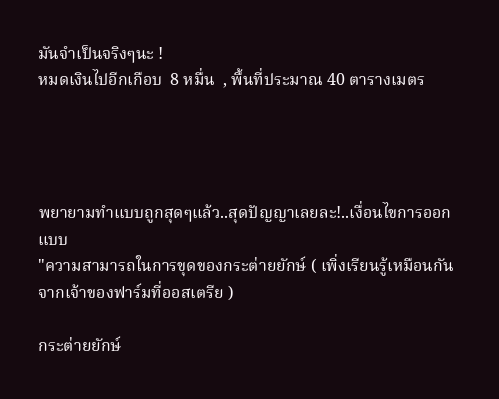มันจำเป็นจริงๆนะ !
หมดเงินไปอีกเกือบ  8 หมื่น  , พื้นที่ประมาณ 40 ตารางเมตร




พยายามทำแบบถูกสุดๆแล้ว..สุดปัญญาเลยละ!..เงื่อนไขการออกแบบ
"ความสามารถในการขุดของกระต่ายยักษ์ ( เพิ่งเรียนรู้เหมือนกันจากเจ้าของฟาร์มที่ออสเตรีย )

กระต่ายยักษ์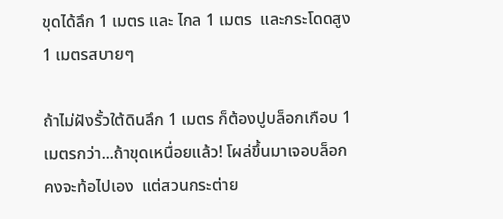ขุดได้ลึก 1 เมตร และ ไกล 1 เมตร  และกระโดดสูง 1 เมตรสบายๆ

ถ้าไม่ฝังรั้วใต้ดินลึก 1 เมตร ก็ต้องปูบล็อกเกือบ 1 เมตรกว่า...ถ้าขุดเหนื่อยแล้ว! โผล่ขึ้นมาเจอบล็อกคงจะท้อไปเอง  แต่สวนกระต่าย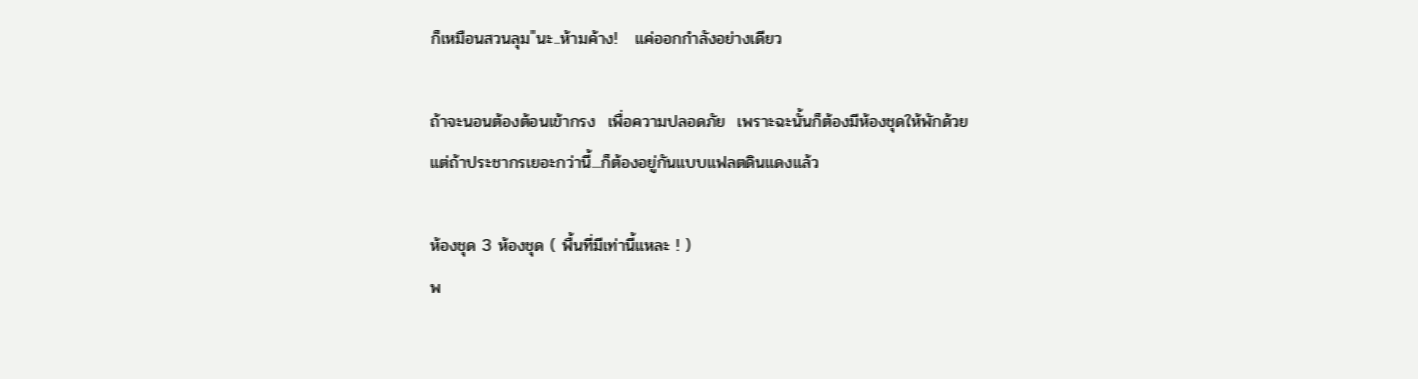ก็เหมือนสวนลุม"นะ..ห้ามค้าง!   แค่ออกกำลังอย่างเดียว

ถ้าจะนอนต้องต้อนเข้ากรง  เพื่อความปลอดภัย  เพราะฉะนั้นก็ต้องมีห้องชุดให้พักด้วย
แต่ถ้าประชากรเยอะกว่านี้...ก็ต้องอยู่กันแบบแฟลตดินแดงแล้ว

ห้องชุด 3 ห้องชุด ( พื้นที่มีเท่านี้แหละ ! )
พ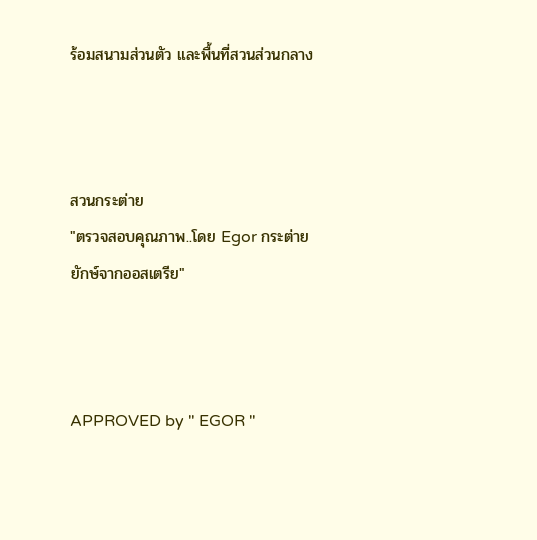ร้อมสนามส่วนตัว และพื้นที่สวนส่วนกลาง



สวนกระต่าย
"ตรวจสอบคุณภาพ..โดย Egor กระต่ายยักษ์จากออสเตรีย"



APPROVED by " EGOR "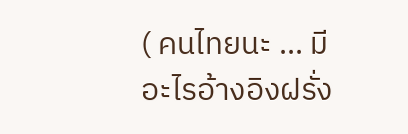( คนไทยนะ ... มีอะไรอ้างอิงฝรั่ง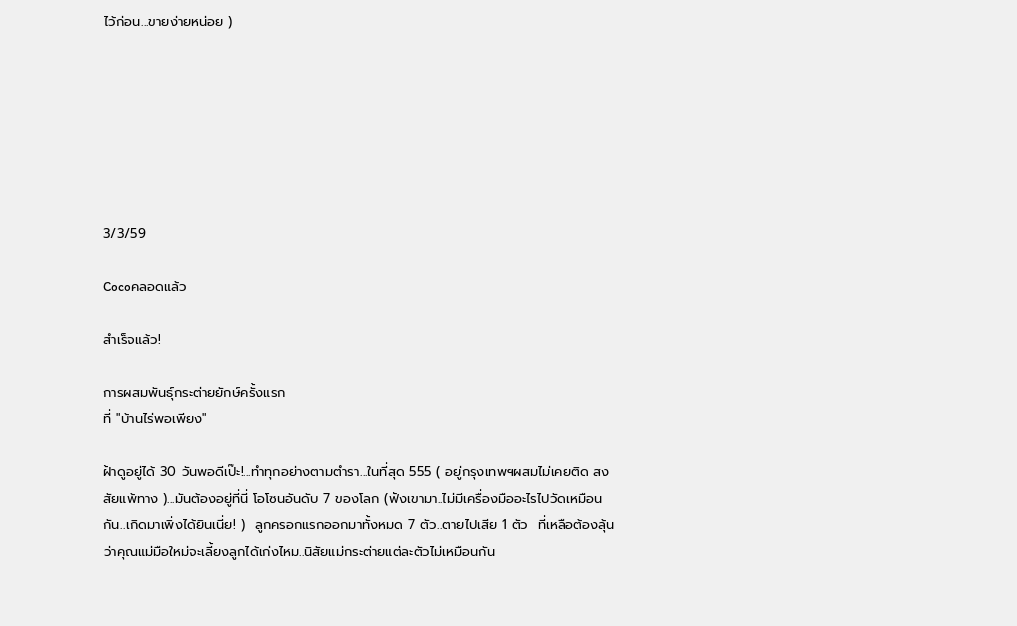ไว้ก่อน...ขายง่ายหน่อย )







3/3/59

Cocoคลอดแล้ว

สำเร็จแล้ว!

การผสมพันธ์ุกระต่ายยักษ์ครั้งแรก
ที่ "บ้านไร่พอเพียง"

ฝ้าดูอยู่ได้ 30 วันพอดีเป๊ะ!...ทำทุกอย่างตามตำรา...ในที่สุด 555 ( อยู่กรุงเทพฯผสมไม่เคยติด สงสัยแพ้ทาง )...มันต้องอยู่ที่นี่ โอโซนอันดับ 7 ของโลก (ฟังเขามา..ไม่มีเครื่องมืออะไรไปวัดเหมือนกัน..เกิดมาเพิ่งได้ยินเนี่ย! )  ลูกครอกแรกออกมาทั้งหมด 7 ตัว..ตายไปเสีย 1 ตัว  ที่เหลือต้องลุ้นว่าคุณแม่มือใหม่จะเลี้ยงลูกได้เก่งไหม..นิสัยแม่กระต่ายแต่ละตัวไม่เหมือนกัน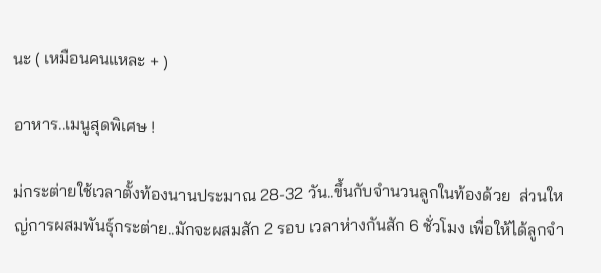นะ ( เหมือนคนแหละ + )

อาหาร..เมนูสุดพิเศษ !

ม่กระต่ายใช้เวลาตั้งท้องนานประมาณ 28-32 วัน..ขึ้นกับจำนวนลูกในท้องด้วย  ส่วนใหญ่การผสมพันธุ์กระต่าย..มักจะผสมสัก 2 รอบ เวลาห่างกันสัก 6 ชั่วโมง เพื่อให้ได้ลูกจำ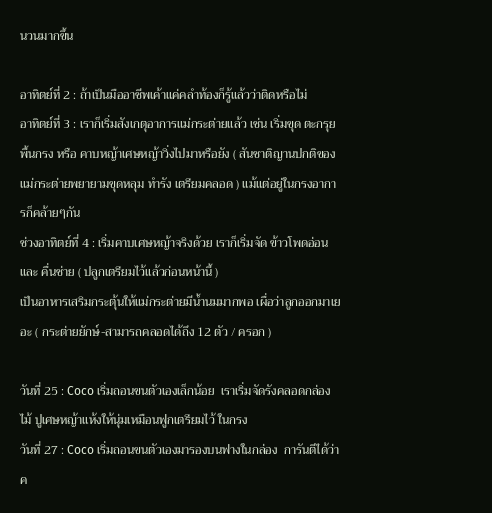นวนมากขึ้น

อาทิตย์ที่ 2 : ถ้าเป็นมืออาชีพเค้าแค่คลำท้องก็รู้แล้วว่าติดหรือไม่
อาทิตย์ที่ 3 : เราก็เริ่มสังเกตุอาการแม่กระต่ายแล้ว เช่น เริ่มขุด ตะกรุย พื้นกรง หรือ คาบหญ้าเศษหญ้าวิ่งไปมาหรือยัง ( สันชาติญานปกติของแม่กระต่ายพยายามขุดหลุม ทำรัง เตรียมคลอด ) แม้แต่อยู่ในกรงอาการก็คล้ายๆกัน
ช่วงอาทิตย์ที่ 4 : เริ่มคาบเศษหญ้าจริงด้วย เราก็เริ่มจัด ข้าวโพดอ่อน และ คื่นช่าย ( ปลูกเตรียมไว้แล้วก่อนหน้านี้ )
เป็นอาหารเสริมกระตุ้นให้แม่กระต่ายมีน้ำนมมากพอ เผื่อว่าลูกออกมาเยอะ ( กระต่ายยักษ์-สามารถคลอดได้ถึง 12 ตัว / ครอก )

วันที่ 25 : Coco เริ่มถอนขนตัวเองเล็กน้อย  เราเริ่มจัดรังคลอดกล่องไม้ ปูเศษหญ้าแห้งให้นุ่มเหมือนฟูกเตรียมไว้ ในกรง
วันที่ 27 : Coco เริ่มถอนขนตัวเองมารองบนฟางในกล่อง  การันตีได้ว่าค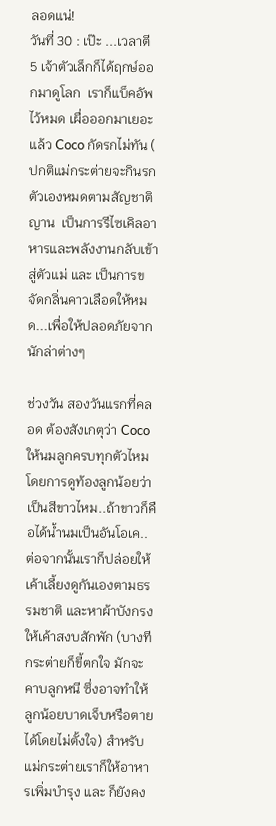ลอดแน่!
วันที่ 30 : เป๊ะ ...เวลาตี 5 เจ้าตัวเล็กก็ได้ฤกษ์ออกมาดูโลก  เราก็แบ็คอัพไว้หมด เผื่อออกมาเยอะแล้ว Coco กัดรกไม่ทัน ( ปกติแม่กระต่ายจะกินรกตัวเองหมดตามสัญชาติญาน  เป็นการรีไซเคิลอาหารและพลังงานกลับเข้าสู่ตัวแม่ และ เป็นการขจัดกลิ่นคาวเลือดให้หมด...เพื่อให้ปลอดภัยจากนักล่าต่างๆ

ช่วงวัน สองวันแรกที่คลอด ต้องสังเกตุว่า Coco ให้นมลูกครบทุกตัวไหมโดยการดูท้องลูกน้อยว่าเป็นสีขาวไหม..ถ้าขาวก็คือได้น้ำนมเป็นอันโอเค..ต่อจากนั้นเราก็ปล่อยให้เค้าเลี้ยงดูกันเองตามธรรมชาติ และหาผ้าบังกรงให้เค้าสงบสักพัก (บางทีกระต่ายก็ขี้ตกใจ มักจะคาบลูกหนี ซึ่งอาจทำให้ลูกน้อยบาดเจ็บหรือตายได้โดยไม่ตั้งใจ) สำหรับแม่กระต่ายเราก็ให้อาหารเพิ่มบำรุง และ ก็ยังคง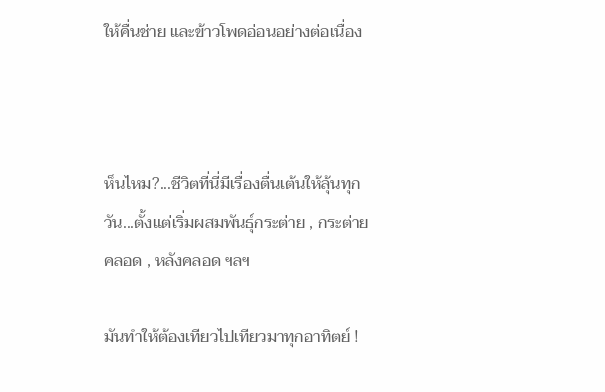ให้คื่นช่าย และข้าวโพดอ่อนอย่างต่อเนื่อง



ห็นไหม?...ชีวิตที่นี่มีเรื่องตื่นเต้นให้ลุ้นทุกวัน...ตั้งแต่เริ่มผสมพันธ์ุกระต่าย , กระต่ายคลอด , หลังคลอด ฯลฯ

มันทำให้ต้องเทียวไปเทียวมาทุกอาทิตย์ !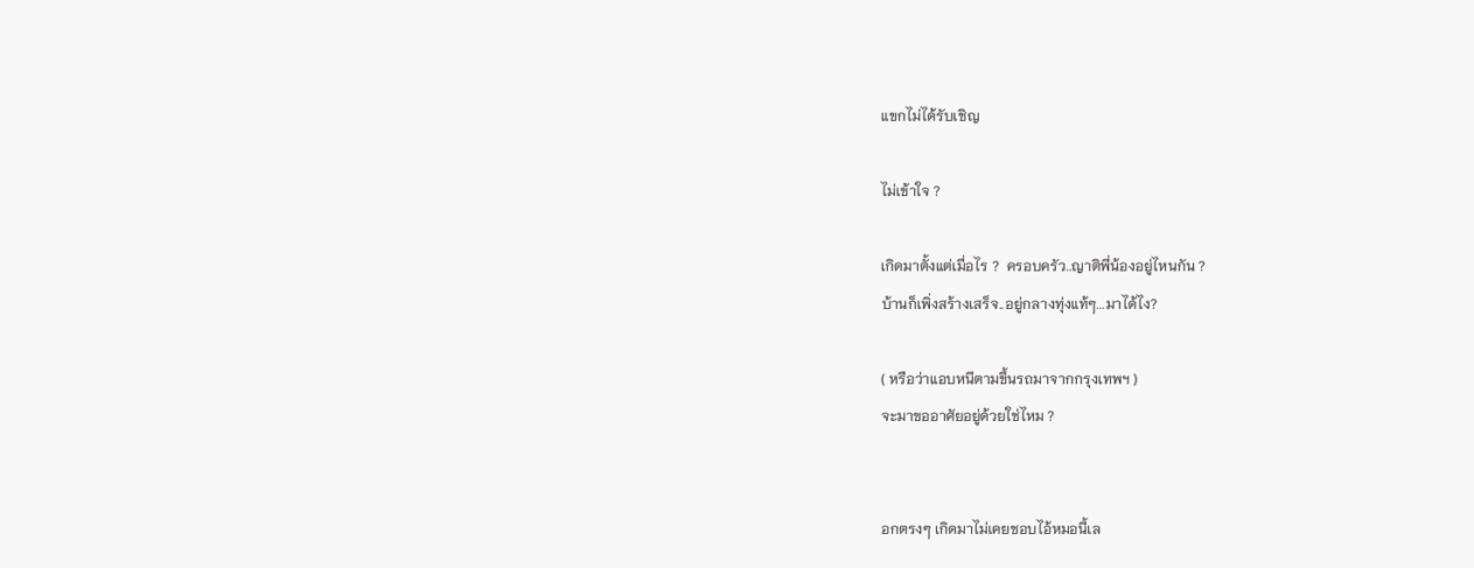แขกไม่ได้รับเชิญ

ไม่เข้าใจ ?

เกิดมาตั้งแต่เมื่อไร ?  ครอบครัว..ญาติพี่น้องอยู่ไหนกัน ?
บ้านก็เพิ่งสร้างเสร็จ..อยู่กลางทุ่งแท้ๆ...มาได้ไง?

( หรือว่าแอบหนีตามขึ้นรถมาจากกรุงเทพฯ )
จะมาขออาศัยอยู่ด้วยใช่ไหม ?


อกตรงๆ เกิดมาไม่เคยชอบไอ้หมอนี้เล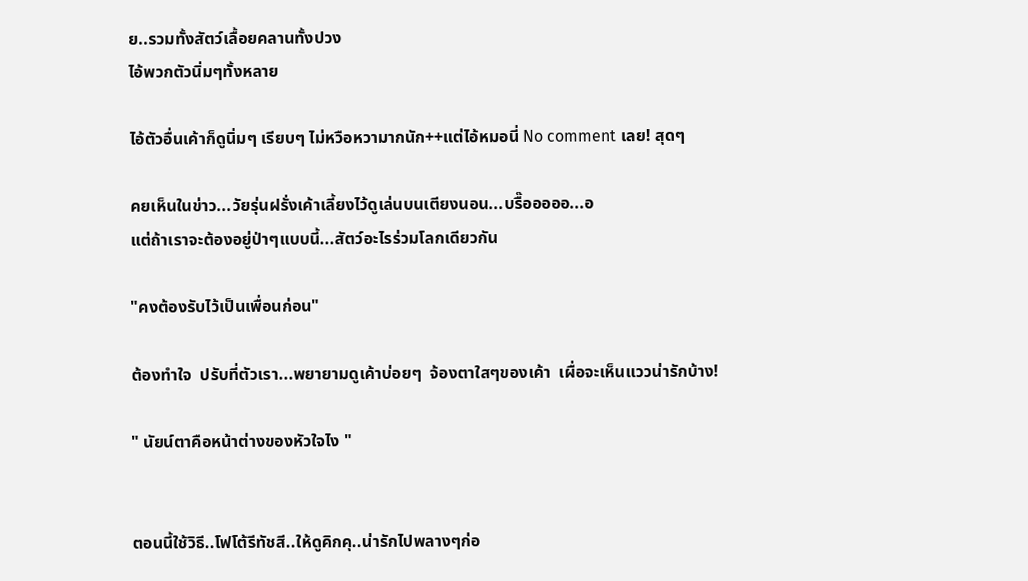ย..รวมทั้งสัตว์เลื้อยคลานทั้งปวง
ไอ้พวกตัวนิ่มๆทั้งหลาย

ไอ้ตัวอื่นเค้าก็ดูนิ่มๆ เรียบๆ ไม่หวือหวามากนัก++แต่ไอ้หมอนี่ No comment เลย! สุดๆ

คยเห็นในข่าว...วัยรุ่นฝรั่งเค้าเลี้ยงไว้ดูเล่นบนเตียงนอน...บรื๊อออออ...อ
แต่ถ้าเราจะต้องอยู่ป่าๆแบบนี้...สัตว์อะไรร่วมโลกเดียวกัน

"คงต้องรับไว้เป็นเพื่อนก่อน"

ต้องทำใจ  ปรับที่ตัวเรา...พยายามดูเค้าบ่อยๆ  จ้องตาใสๆของเค้า  เผื่อจะเห็นแววน่ารักบ้าง!

" นัยน์ตาคือหน้าต่างของหัวใจไง "


ตอนนี้ใช้วิธี..โฟโต้รีทัชสี..ให้ดูคิกคุ..น่ารักไปพลางๆก่อ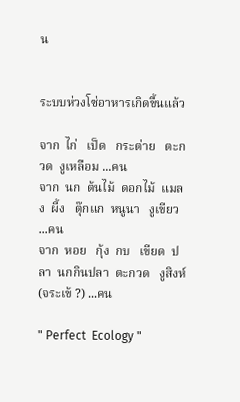น


ระบบห่วงโซ่อาหารเกิดขื้นแล้ว

จาก  ไก่   เป็ด   กระต่าย   ตะกวด  งูเหลือม ...คน
จาก  นก  ต้นไม้  ดอกไม้  แมลง  ผี้ง   ตุ๊กแก  หนูนา   งูเขียว ...คน
จาก  หอย   กุ้ง  กบ   เขียด  ปลา  นกกินปลา  ตะกวด   งูสิงห์   (จระเข้ ?) ...คน

" Perfect  Ecology "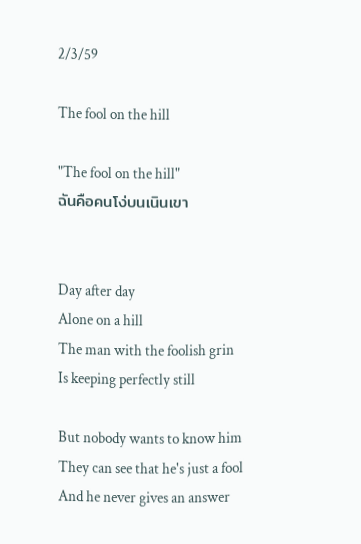2/3/59

The fool on the hill

"The fool on the hill"
ฉันคือคนโง่บนเนินเขา


Day after day
Alone on a hill
The man with the foolish grin
Is keeping perfectly still

But nobody wants to know him
They can see that he's just a fool
And he never gives an answer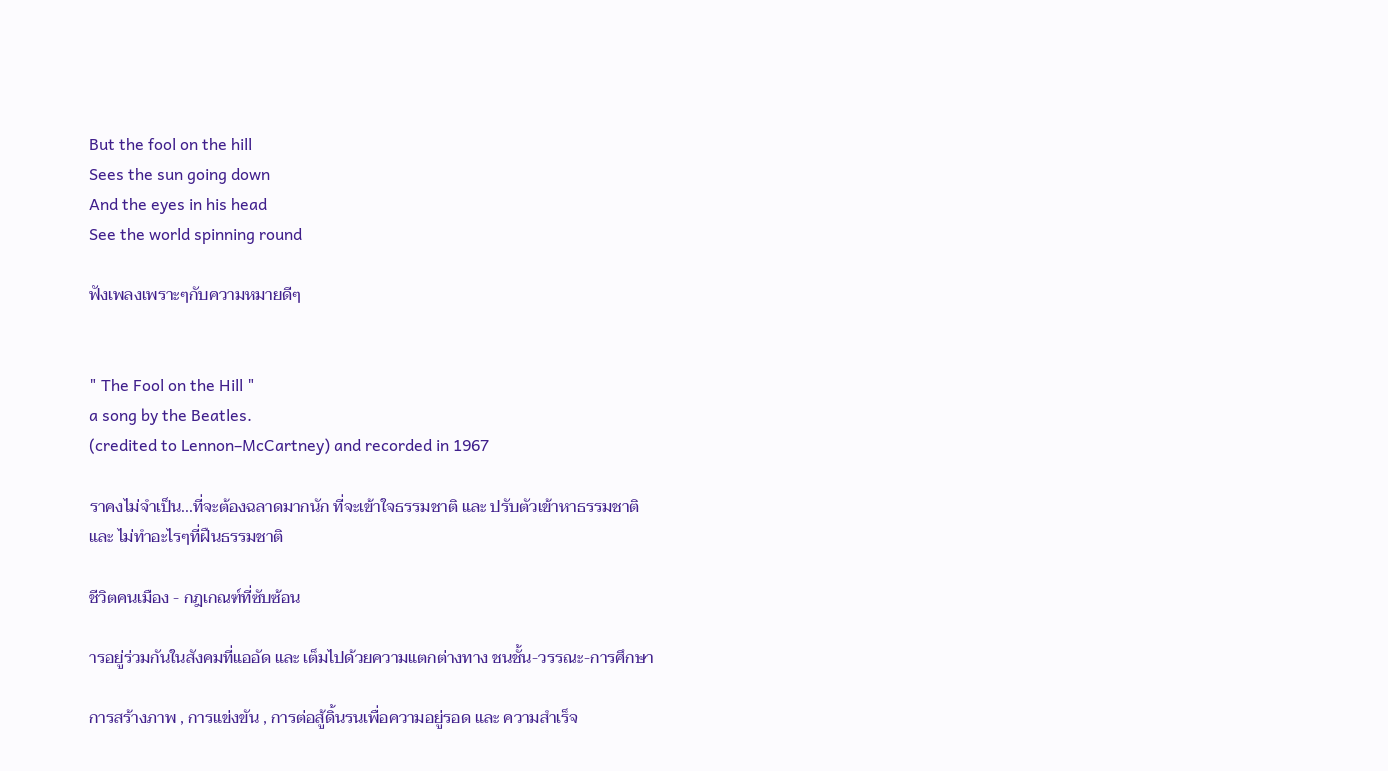But the fool on the hill
Sees the sun going down
And the eyes in his head
See the world spinning round

ฟังเพลงเพราะๆกับความหมายดีๆ


" The Fool on the Hill "
a song by the Beatles.
(credited to Lennon–McCartney) and recorded in 1967

ราคงไม่จำเป็น...ที่จะต้องฉลาดมากนัก ที่จะเข้าใจธรรมชาติ และ ปรับตัวเข้าหาธรรมชาติ
และ ไม่ทำอะไรๆที่ฝืนธรรมชาติ

ชีวิตคนเมือง - กฎเกณฑ์ที่ซับซ้อน

ารอยู่ร่วมกันในสังคมที่แออัด และ เต็มไปด้วยความแตกต่างทาง ชนชั้น-วรรณะ-การศึกษา

การสร้างภาพ , การแข่งขัน , การต่อสู้ดิ้นรนเพื่อความอยู่รอด และ ความสำเร็จ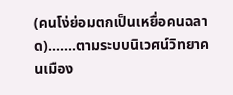(คนโง่ย่อมตกเป็นเหยื่อคนฉลาด).......ตามระบบนิเวศน์วิทยาคนเมือง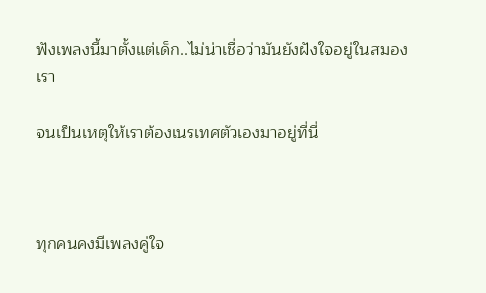ฟังเพลงนี้มาตั้งแต่เด็ก..ไม่น่าเชื่อว่ามันยังฝังใจอยู่ในสมองเรา

จนเป็นเหตุให้เราต้องเนรเทศตัวเองมาอยู่ที่นี่



ทุกคนคงมีเพลงคู่ใจ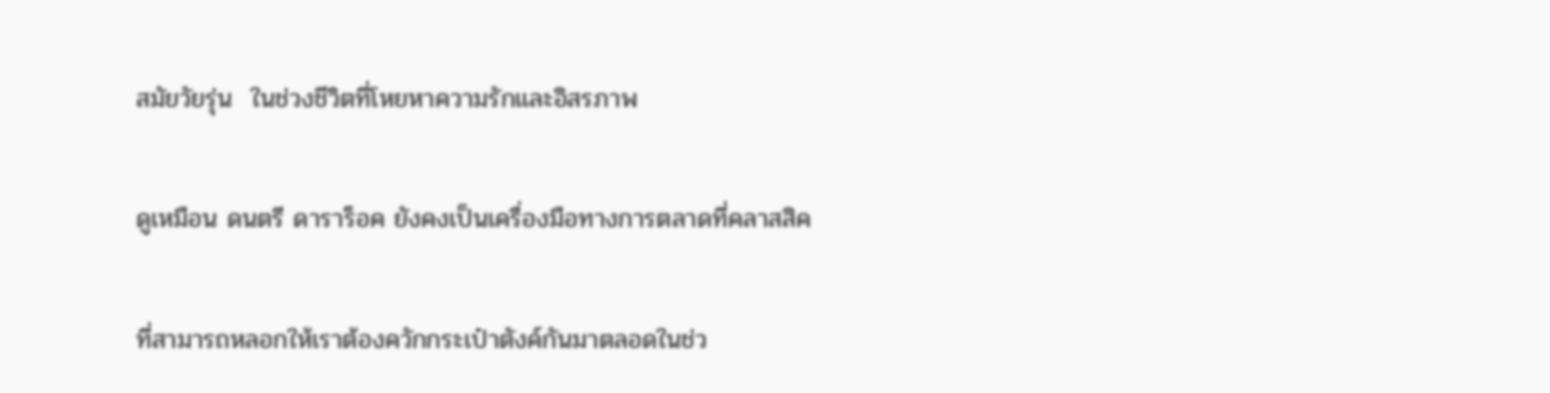สมัยวัยรุ่น  ในช่วงชีวิตที่โหยหาความรักและอิสรภาพ


ดูเหมือน ดนตรี ดาราร็อค ยังคงเป็นเครื่องมือทางการตลาดที่คลาสสิค


ที่สามารถหลอกให้เราต้องควักกระเป๋าตังค์กันมาตลอดในช่ว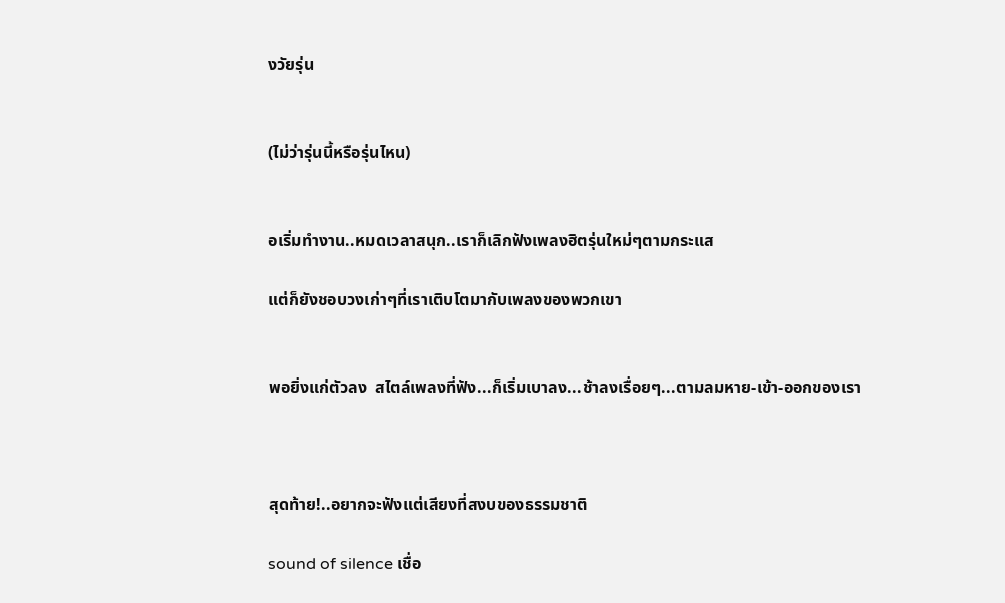งวัยรุ่น


(ไม่ว่ารุ่นนี้หรือรุ่นไหน)


อเริ่มทำงาน..หมดเวลาสนุก..เราก็เลิกฟังเพลงฮิตรุ่นใหม่ๆตามกระแส

แต่ก็ยังชอบวงเก่าๆที่เราเติบโตมากับเพลงของพวกเขา


พอยิ่งแก่ตัวลง  สไตล์เพลงที่ฟัง...ก็เริ่มเบาลง...ช้าลงเรื่อยๆ...ตามลมหาย-เข้า-ออกของเรา



สุดท้าย!..อยากจะฟังแต่เสียงที่สงบของธรรมชาติ

sound of silence เชื่อ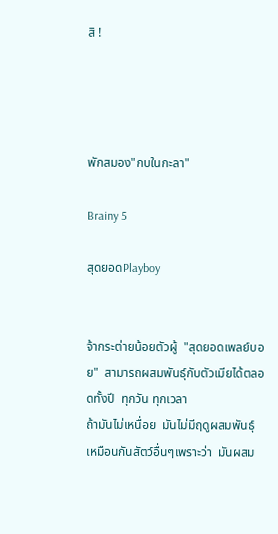สิ !




พักสมอง"กบในกะลา"

Brainy 5

สุดยอดPlayboy


จ้ากระต่ายน้อยตัวผู้  "สุดยอดเพลย์บอย"  สามารถผสมพันธุ์กับตัวเมียได้ตลอดทั้งปี  ทุกวัน ทุกเวลา
ถ้ามันไม่เหนื่อย  มันไม่มีฤดูผสมพันธุ์เหมือนกันสัตว์อื่นๆเพราะว่า  มันผสม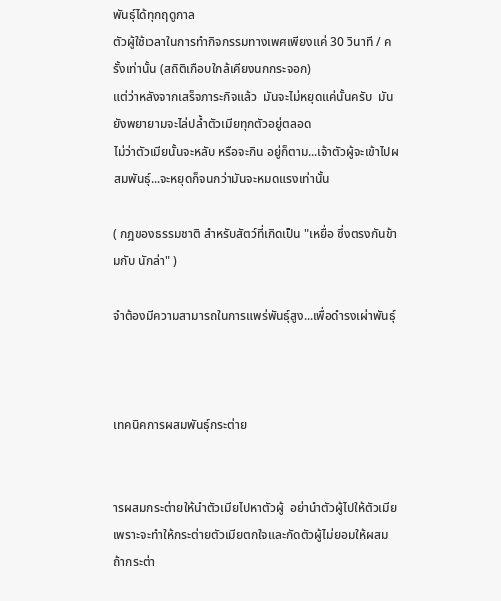พันธุ์ได้ทุกฤดูกาล
ตัวผู้ใช้เวลาในการทำกิจกรรมทางเพศเพียงแค่ 30 วินาที / ครั้งเท่านั้น (สถิติเกือบใกล้เคียงนกกระจอก)
แต่ว่าหลังจากเสร็จภาระกิจแล้ว  มันจะไม่หยุดแค่นั้นครับ  มันยังพยายามจะไล่ปล้ำตัวเมียทุกตัวอยู่ตลอด
ไม่ว่าตัวเมียนั้นจะหลับ หรือจะกิน อยู่ก็ตาม...เจ้าตัวผู้จะเข้าไปผสมพันธุ์...จะหยุดก็จนกว่ามันจะหมดแรงเท่านั้น

( กฎของธรรมชาติ สำหรับสัตว์ที่เกิดเป็น "เหยื่อ ซึ่งตรงกันข้ามกับ นักล่า" )

จำต้องมีความสามารถในการแพร่พันธุ์สูง...เพื่อดำรงเผ่าพันธุ์



เทคนิคการผสมพันธุ์กระต่าย


ารผสมกระต่ายให้นำตัวเมียไปหาตัวผู้  อย่านำตัวผู้ไปให้ตัวเมีย  เพราะจะทำให้กระต่ายตัวเมียตกใจและกัดตัวผู้ไม่ยอมให้ผสม  ถ้ากระต่า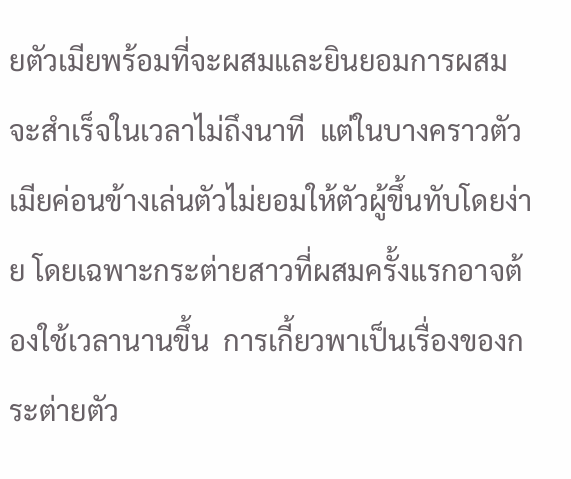ยตัวเมียพร้อมที่จะผสมและยินยอมการผสมจะสำเร็จในเวลาไม่ถึงนาที  แต่ในบางคราวตัวเมียค่อนข้างเล่นตัวไม่ยอมให้ตัวผู้ขึ้นทับโดยง่าย โดยเฉพาะกระต่ายสาวที่ผสมครั้งแรกอาจต้องใช้เวลานานขึ้น  การเกี้ยวพาเป็นเรื่องของกระต่ายตัว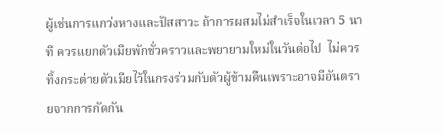ผู้เช่นการแกว่งหางและปัสสาวะ ถ้าการผสมไม่สำเร็จในเวลา 5 นาที ควรแยกตัวเมียพักชั่วคราวและพยายามใหม่ในวันต่อไป  ไม่ควรทิ้งกระต่ายตัวเมียไว้ในกรงร่วมกับตัวผู้ข้ามคืนเพราะอาจมีอันตรายจากการกัดกัน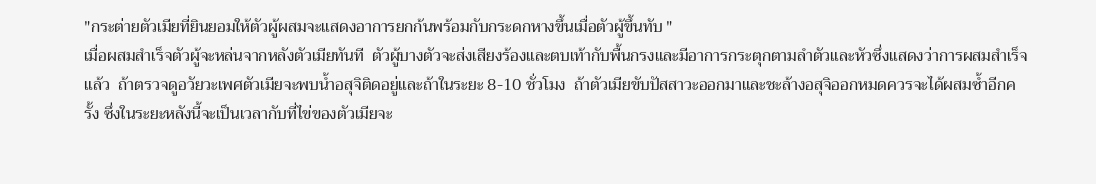"กระต่ายตัวเมียที่ยินยอมให้ตัวผู้ผสมจะแสดงอาการยกก้นพร้อมกับกระดกหางขึ้นเมื่อตัวผู้ขึ้นทับ "
เมื่อผสมสำเร็จตัวผู้จะหล่นจากหลังตัวเมียทันที  ตัวผู้บางตัวจะส่งเสียงร้องและตบเท้ากับพื้นกรงและมีอาการกระตุกตามลำตัวและหัวซึ่งแสดงว่าการผสมสำเร็จแล้ว  ถ้าตรวจดูอวัยวะเพศตัวเมียจะพบน้ำอสุจิติดอยู่และถ้าในระยะ 8-10 ชั่วโมง  ถ้าตัวเมียขับปัสสาวะออกมาและชะล้างอสุจิออกหมดควรจะได้ผสมซ้ำอีกครั้ง ซึ่งในระยะหลังนี้จะเป็นเวลากับที่ไข่ของตัวเมียจะ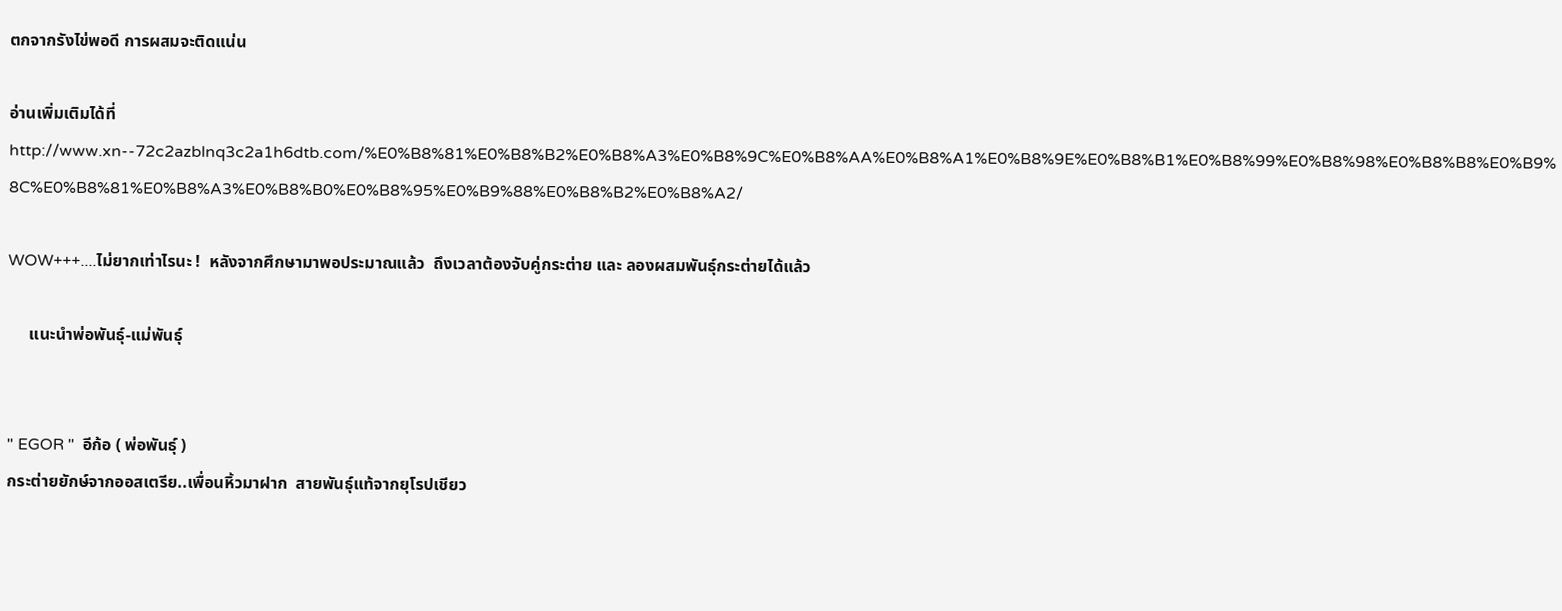ตกจากรังไข่พอดี การผสมจะติดแน่น

อ่านเพิ่มเติมได้ที่
http://www.xn--72c2azblnq3c2a1h6dtb.com/%E0%B8%81%E0%B8%B2%E0%B8%A3%E0%B8%9C%E0%B8%AA%E0%B8%A1%E0%B8%9E%E0%B8%B1%E0%B8%99%E0%B8%98%E0%B8%B8%E0%B9%8C%E0%B8%81%E0%B8%A3%E0%B8%B0%E0%B8%95%E0%B9%88%E0%B8%B2%E0%B8%A2/

WOW+++....ไม่ยากเท่าไรนะ !  หลังจากศึกษามาพอประมาณแล้ว  ถึงเวลาต้องจับคู่กระต่าย และ ลองผสมพันธุ์กระต่ายได้แล้ว

     แนะนำพ่อพันธุ์-แม่พันธุ์


" EGOR "  อีก้อ ( พ่อพันธุ์ )
กระต่ายยักษ์จากออสเตรีย..เพื่อนหิ้วมาฝาก  สายพันธุ์แท้จากยุโรปเชียว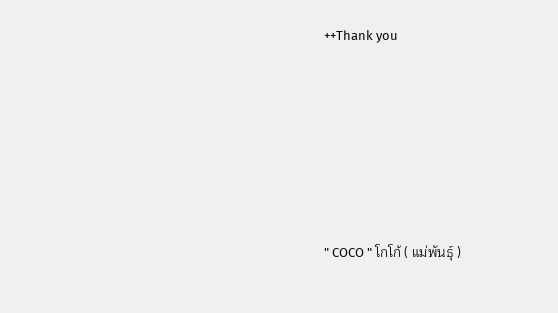++Thank you








" COCO " โกโก้ ( แม่พันธุ์ )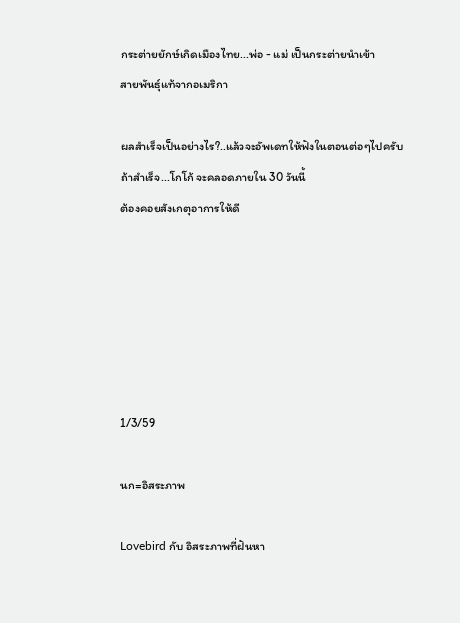กระต่ายยักษ์เกิดเมืองไทย...พ่อ - แม่ เป็นกระต่ายนำเข้า
สายพันธุ์แท้จากอเมริกา

ผลสำเร็จเป็นอย่างไร?..แล้วจะอัพเดทให้ฟังในตอนต่อๆไปครับ
ถ้าสำเร็จ...โกโก้ จะคลอดภายใน 30 วันนี้
ต้องคอยสังเกตุอาการให้ดี






1/3/59

นก=อิสระภาพ

Lovebird กับ อิสระภาพที่ฝันหา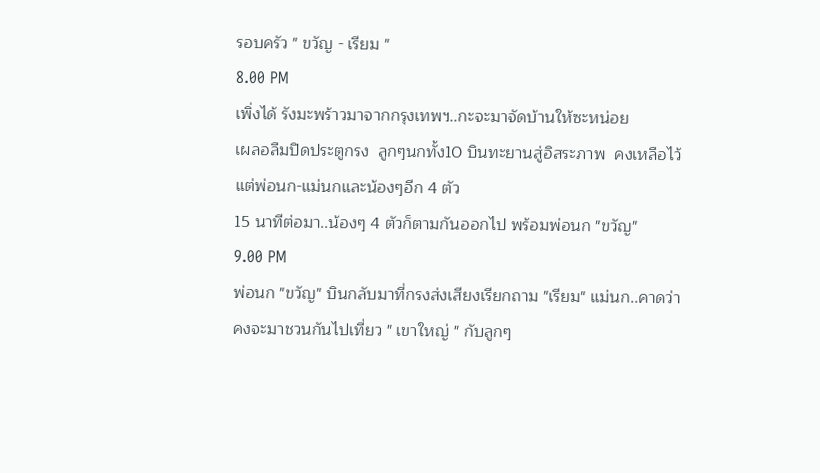รอบครัว " ขวัญ - เรียม "
8.00 PM
เพิ่งได้ รังมะพร้าวมาจากกรุงเทพฯ..กะจะมาจัดบ้านให้ซะหน่อย
เผลอลืมปิดประตูกรง  ลูกๆนกทั้ง10 บินทะยานสู่อิสระภาพ  คงเหลือไว้แต่พ่อนก-แม่นกและน้องๆอีก 4 ตัว
15 นาทีต่อมา..น้องๆ 4 ตัวก็ตามกันออกไป พร้อมพ่อนก "ขวัญ"
9.00 PM
พ่อนก "ขวัญ" บินกลับมาที่กรงส่งเสียงเรียกถาม "เรียม" แม่นก..คาดว่าคงจะมาชวนกันไปเที่ยว " เขาใหญ่ " กับลูกๆ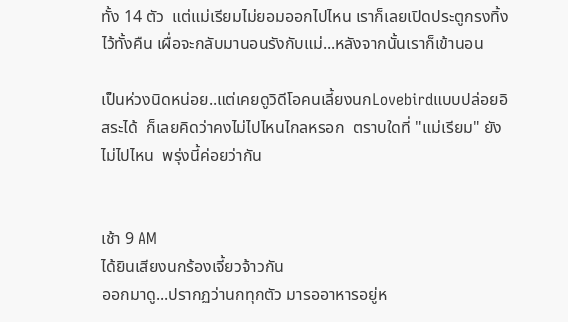ทั้ง 14 ตัว  แต่แม่เรียมไม่ยอมออกไปไหน เราก็เลยเปิดประตูกรงทิ้งไว้ทั้งคืน เผื่อจะกลับมานอนรังกับแม่...หลังจากนั้นเราก็เข้านอน

เป็นห่วงนิดหน่อย..แต่เคยดูวิดีโอคนเลี้ยงนกLovebirdแบบปล่อยอิสระได้  ก็เลยคิดว่าคงไม่ไปไหนไกลหรอก  ตราบใดที่ "แม่เรียม" ยังไม่ไปไหน  พรุ่งนี้ค่อยว่ากัน


เช้า 9 AM
ได้ยินเสียงนกร้องเจี้ยวจ้าวกัน
ออกมาดู...ปรากฏว่านกทุกตัว มารออาหารอยู่ห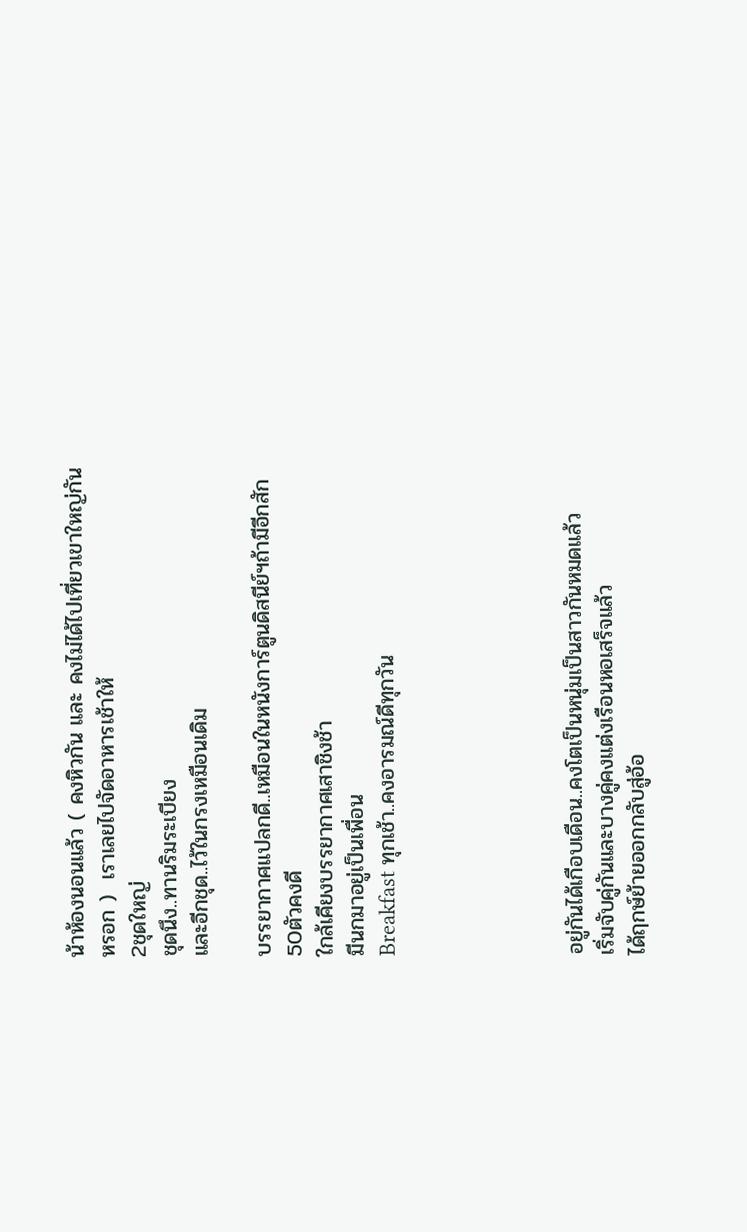น้าห้องนอนแล้ว ( คงหิวกัน และ คงไม่ได้ไปเที่ยวเขาใหญ่กันหรอก )  เราเลยไปจัดอาหารเช้าให้
2ชุดใหญ่
ชุดนึง..ทานริมระเบียง
และอีกชุด..ไว้ในกรงเหมือนเดิม

บรรยากาศแปลกดี..เหมือนในหนังการ์ตูนดิสนีย์ฯถ้ามีอีกสัก50ตัวคงดี
ใกล้เคียงบรรยากาศเสาชิงช้า
มีนกมาอยู่เป็นเพื่อน
Breakfast ทุกเช้า..คงอารมณ์ดีทุกวัน





อยู่กันได้เกือบเดือน..คงโตเป็นหนุ่มเป็นสาวกันหมดแล้ว
เริ่มจับคู่กันและบางคู่คงแต่งเรือนหอเสร็จแล้ว
ได้ฤกษ์ย้ายออกกลับสู่อ้อ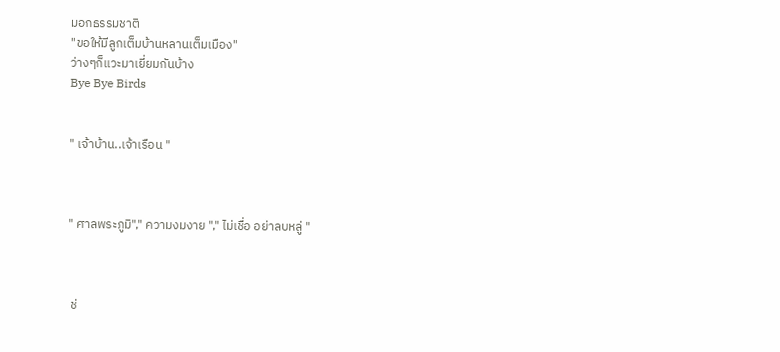มอกธรรมชาติ
"ขอให้มีลูกเต็มบ้านหลานเต็มเมือง"
ว่างๆก็แวะมาเยี่ยมกันบ้าง
Bye Bye Birds


" เจ้าบ้าน..เจ้าเรือน "



" ศาลพระภูมิ"," ความงมงาย "," ไม่เชื่อ อย่าลบหลู่ "



 ช่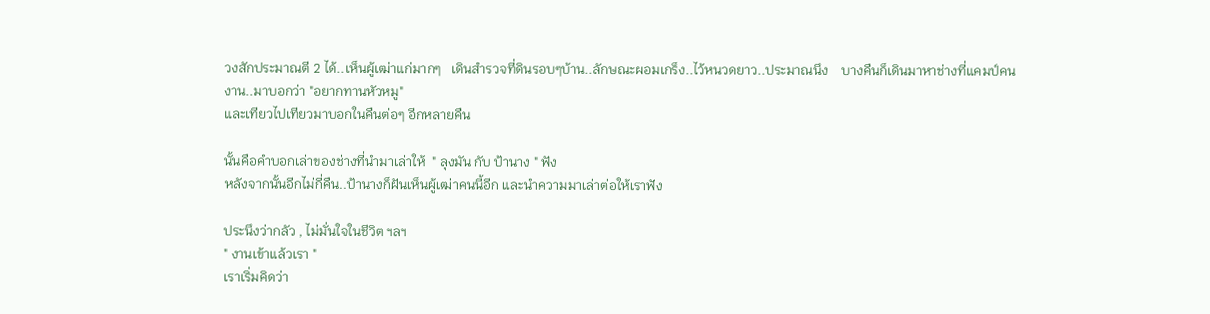วงสักประมาณตี 2 ได้..เห็นผู้เฒ่าแก่มากๆ   เดินสำรวจที่ดินรอบๆบ้าน..ลักษณะผอมเกร็ง..ไว้หนวดยาว..ประมาณนึง    บางคืนก็เดินมาหาช่างที่แคมป์คนงาน..มาบอกว่า "อยากทานหัวหมู"
และเทียวไปเทียวมาบอกในคืนต่อๆ อีกหลายคืน

นั้นคือคำบอกเล่าของช่างที่นำมาเล่าให้  " ลุงมัน กับ ป้านาง " ฟัง
หลังจากนั้นอีกไม่กี่คืน..ป้านางก็ฝันเห็นผู้เฒ่าคนนี้อีก และนำความมาเล่าต่อให้เราฟัง

ประนึงว่ากลัว , ไม่มั่นใจในชีวิต ฯลฯ
" งานเข้าแล้วเรา "
เราเริ่มคิดว่า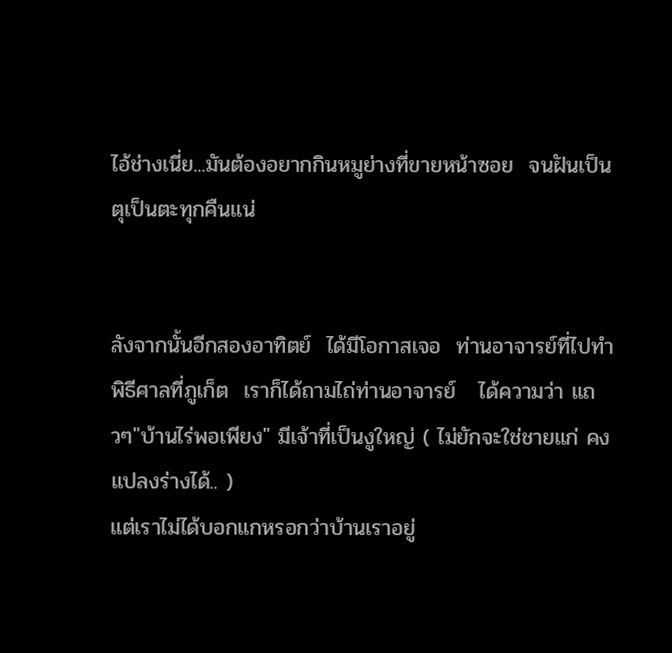ไอ้ช่างเนี่ย...มันต้องอยากกินหมูย่างที่ขายหน้าซอย  จนฝันเป็นตุเป็นตะทุกคืนแน่


ลังจากนั้นอีกสองอาทิตย์  ได้มีโอกาสเจอ  ท่านอาจารย์ที่ไปทำพิธีศาลที่ภูเก็ต  เราก็ได้ถามไถ่ท่านอาจารย์   ได้ความว่า แถวๆ"บ้านไร่พอเพียง" มีเจ้าที่เป็นงูใหญ่ ( ไม่ยักจะใช่ชายแก่ คงแปลงร่างได้.. )
แต่เราไม่ได้บอกแกหรอกว่าบ้านเราอยู่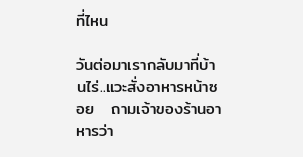ที่ไหน

วันต่อมาเรากลับมาที่บ้านไร่..แวะสั่งอาหารหน้าซอย   ถามเจ้าของร้านอาหารว่า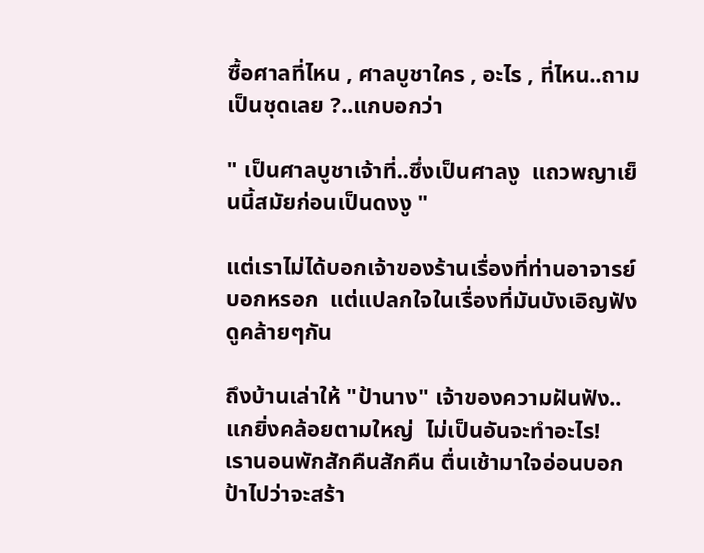ซื้อศาลที่ไหน , ศาลบูชาใคร , อะไร , ที่ไหน..ถามเป็นชุดเลย ?..แกบอกว่า

" เป็นศาลบูชาเจ้าที่..ซึ่งเป็นศาลงู  แถวพญาเย็นนี้สมัยก่อนเป็นดงงู "

แต่เราไม่ได้บอกเจ้าของร้านเรื่องที่ท่านอาจารย์บอกหรอก  แต่แปลกใจในเรื่องที่มันบังเอิญฟังดูคล้ายๆกัน

ถึงบ้านเล่าให้ "ป้านาง" เจ้าของความฝันฟัง..แกยิ่งคล้อยตามใหญ่  ไม่เป็นอันจะทำอะไร!
เรานอนพักสักคืนสักคืน ตื่นเช้ามาใจอ่อนบอกป้าไปว่าจะสร้า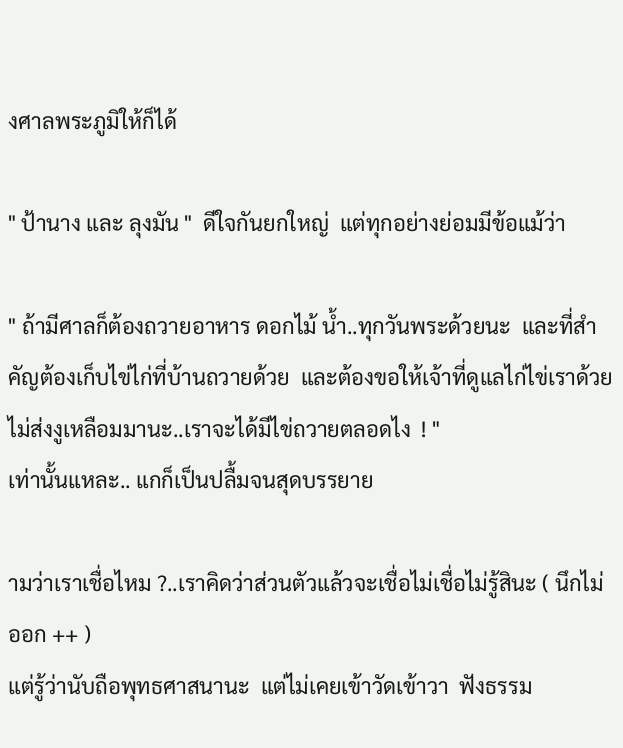งศาลพระภูมิให้ก็ได้

" ป้านาง และ ลุงมัน "  ดีใจกันยกใหญ่  แต่ทุกอย่างย่อมมีข้อแม้ว่า

" ถ้ามีศาลก็ต้องถวายอาหาร ดอกไม้ น้ำ..ทุกวันพระด้วยนะ  และที่สำคัญต้องเก็บไข่ไก่ที่บ้านถวายด้วย  และต้องขอให้เจ้าที่ดูแลไก่ไข่เราด้วย  ไม่ส่งงูเหลือมมานะ..เราจะได้มีไข่ถวายตลอดไง  ! "
เท่านั้นแหละ.. แกก็เป็นปลื้มจนสุดบรรยาย

ามว่าเราเชื่อไหม ?..เราคิดว่าส่วนตัวแล้วจะเชื่อไม่เชื่อไม่รู้สินะ ( นึกไม่ออก ++ )
แต่รู้ว่านับถือพุทธศาสนานะ  แต่ไม่เคยเข้าวัดเข้าวา  ฟังธรรม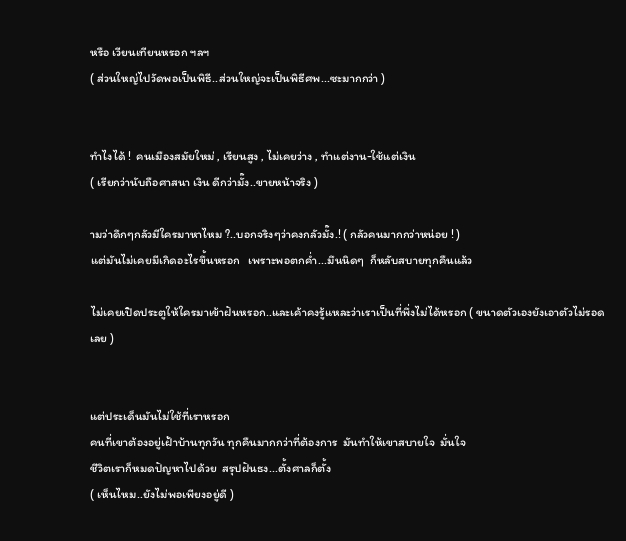หรือ เวียนเทียนหรอก ฯลฯ
( ส่วนใหญ่ไปวัดพอเป็นพิธี..ส่วนใหญ่จะเป็นพิธีศพ...ซะมากกว่า )


ทำไงได้ !  คนเมืองสมัยใหม่ , เรียนสูง , ไม่เคยว่าง , ทำแต่งาน-ใช้แต่เงิน
( เรียกว่านับถือศาสนา เงิน ดีกว่ามั๊ง..ขายหน้าจริง )

ามว่าดึกๆกลัวมีใครมาหาไหม ?..บอกจริงๆว่าคงกลัวมั๊ง.! ( กลัวคนมากกว่าหน่อย ! )
แต่มันไม่เคยมีเกิดอะไรขึ้นหรอก   เพราะพอตกค่ำ...มึนนิดๆ  ก็หลับสบายทุกคืนแล้ว

ไม่เคยเปิดประตูให้ใครมาเข้าฝันหรอก..และเค้าคงรู้แหละว่าเราเป็นที่พึ่งไม่ได้หรอก ( ขนาดตัวเองยังเอาตัวไม่รอดเลย )


แต่ประเด็นมันไม่ใช้ที่เราหรอก
คนที่เขาต้องอยู่เฝ้าบ้านทุกวัน ทุกคืนมากกว่าที่ต้องการ  มันทำให้เขาสบายใจ  มั่นใจ
ชีวิตเราก็หมดปัญหาไปด้วย  สรุปฝันธง...ตั้งศาลก็ตั้ง
( เห็นไหม..ยังไม่พอเพียงอยู่ดี )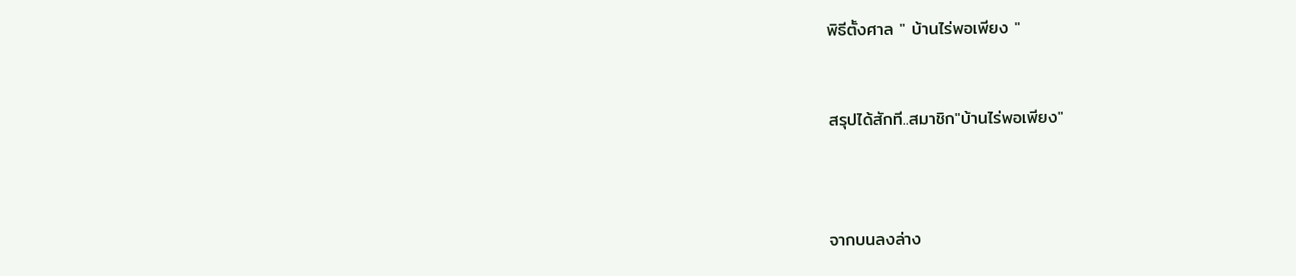พิธีตั้งศาล " บ้านไร่พอเพียง "


สรุปได้สักที..สมาชิก"บ้านไร่พอเพียง"



จากบนลงล่าง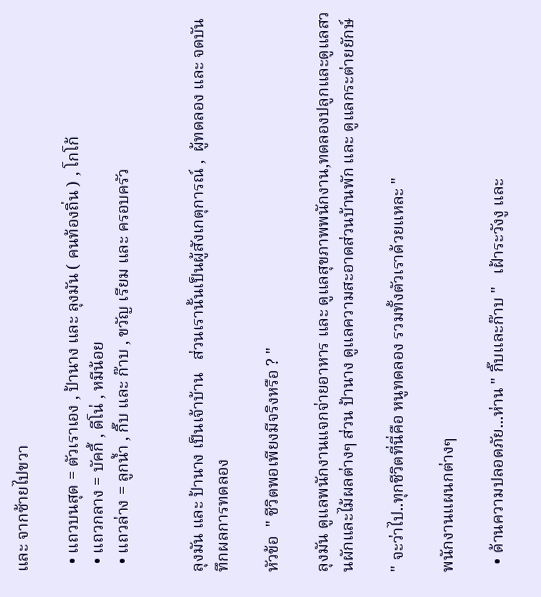และ จากซ้ายไปขวา

  • แถวบนสุด = ตัวเราเอง , ป้านาง และ ลุงมัน ( คนท้องถิ่น ) , โกโก้
  • แถวกลาง = บัคกี้ , ดีโน่ , หมีน้อย
  • แถวล่าง = ลูกน้ำ , กิ๊บ และ ก๊าบ , ขวัญ เรียม และ ครอบครัว


ลุงมัน และ ป้านาง เป็นเจ้าบ้าน   ส่วนเรานั้นเป็นผู้สังเกตุการณ์ ,  ผู้ทดลอง และ จดบันทึกผลการทดลอง

หัวข้อ  " ชีวิตพอเพียงมีจริงหรือ ? "

ลุงมัน ดูแลพนักงานแจกจ่ายอาหาร และ ดูแลสุขภาพพนักงาน,ทดลองปลูกและดูแลสวนผักและไม้ผลต่างๆ ส่วน ป้านาง ดูแลความสะอาดส่วนบ้านพัก และ ดูแลกระต่ายยักษ์

" จะว่าไป..ทุกชีวิตที่นี่คือ หนูทดลอง รวมทั้งตัวเราด้วยแหละ "

พนักงานแผนกต่างๆ

  • ด้านความปลอดภัย...ห่าน " กิ๊บและก๊าบ "   เฝ้าระวังงู และ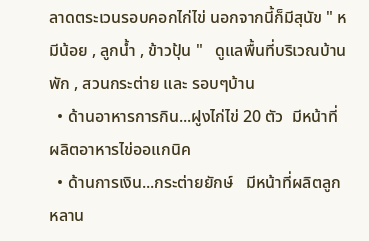ลาดตระเวนรอบคอกไก่ไข่ นอกจากนี้ก็มีสุนัข " หมีน้อย , ลูกน้ำ , ข้าวปุ้น "   ดูแลพื้นที่บริเวณบ้านพัก , สวนกระต่าย และ รอบๆบ้าน
  • ด้านอาหารการกิน...ฝูงไก่ไข่ 20 ตัว  มีหน้าที่ผลิตอาหารไข่ออแกนิค
  • ด้านการเงิน...กระต่ายยักษ์   มีหน้าที่ผลิตลูก หลาน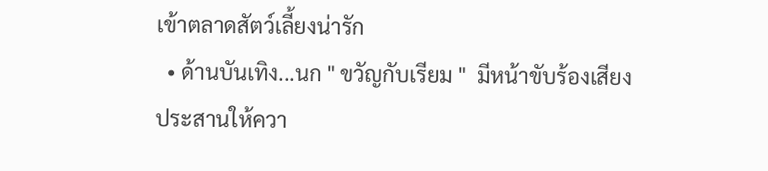เข้าตลาดสัตว์เลี้ยงน่ารัก
  • ด้านบันเทิง...นก " ขวัญกับเรียม "  มีหน้าขับร้องเสียงประสานให้ควา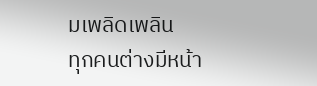มเพลิดเพลิน
ทุกคนต่างมีหน้า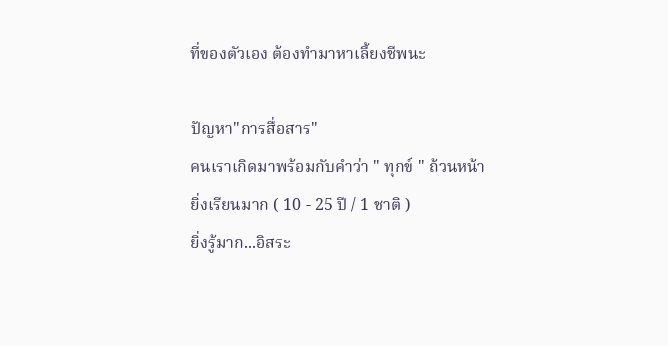ที่ของตัวเอง ต้องทำมาหาเลี้ยงชีพนะ

ปัญหา"การสื่อสาร"
คนเราเกิดมาพร้อมกับคำว่า " ทุกข์ " ถ้วนหน้า
ยิ่งเรียนมาก ( 10 - 25 ปี / 1 ชาติ )
ยิ่งรู้มาก...อิสระ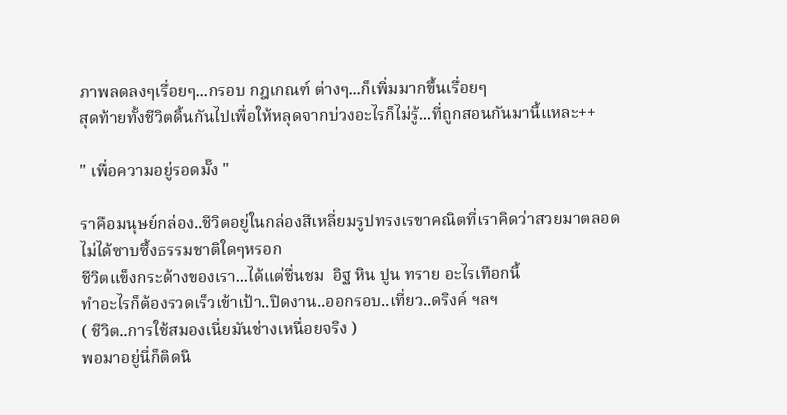ภาพลดลงๆเรื่อยๆ...กรอบ กฎเกณฑ์ ต่างๆ...ก็เพิ่มมากขึ้นเรื่อยๆ
สุดท้ายทั้งชีวิตดิ้นกันไปเพื่อให้หลุดจากบ่วงอะไรก็ไม่รู้...ที่ถูกสอนกันมานี้แหละ++

" เพื่อความอยู่รอดมั๊ง "

ราคือมนุษย์กล่อง..ชีวิตอยู่ในกล่องสีเหลี่ยมรูปทรงเรขาคณิตที่เราคิดว่าสวยมาตลอด
ไม่ได้ซาบซึ้งธรรมชาติใดๆหรอก
ชีวิตแข็งกระด้างของเรา...ได้แต่ชื่นชม  อิฐ หิน ปูน ทราย อะไรเทือกนี้
ทำอะไรก็ต้องรวดเร็วเข้าเป้า..ปิดงาน..ออกรอบ..เที่ยว..ดริงค์ ฯลฯ
( ชีวิต..การใช้สมองเนี่ยมันช่างเหนื่อยจริง )
พอมาอยู่นี่ก็ติดนิ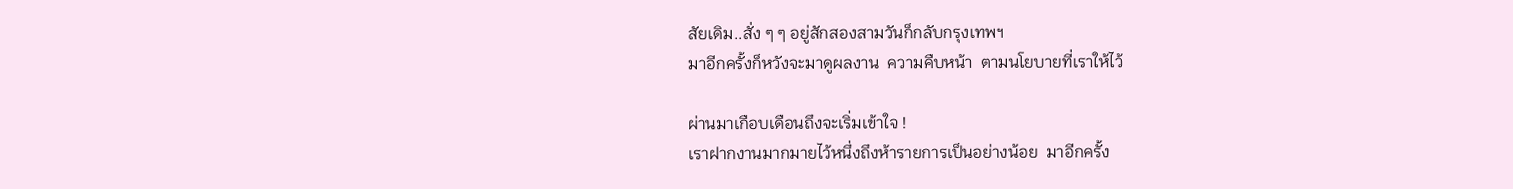สัยเดิม..สั่ง ๆ ๆ อยู่สักสองสามวันก็กลับกรุงเทพฯ
มาอีกครั้งก็หวังจะมาดูผลงาน  ความคืบหน้า  ตามนโยบายที่เราให้ไว้

ผ่านมาเกือบเดือนถึงจะเริ่มเข้าใจ !
เราฝากงานมากมายไว้หนึ่งถึงห้ารายการเป็นอย่างน้อย  มาอีกครั้ง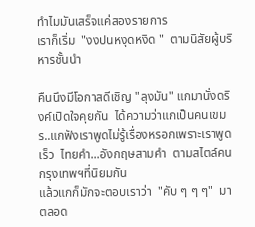ทำไมมันเสร็จแค่สองรายการ
เราก็เริ่ม  "งงปนหงุดหงิด "  ตามนิสัยผู้บริหารชั้นนำ

คืนนึงมีโอกาสดีเชิญ "ลุงมัน" แกมานั่งดริงค์เปิดใจคุยกัน  ได้ความว่าแกเป็นคนเขมร..แกฟังเราพูดไม่รู้เรื่องหรอกเพราะเราพูดเร็ว  ไทยคำ...อังกฤษสามคำ  ตามสไตล์คนกรุงเทพฯที่นิยมกัน
แล้วแกก็มักจะตอบเราว่า  "คับ ๆ ๆ ๆ"  มาตลอด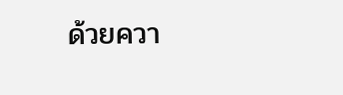ด้วยควา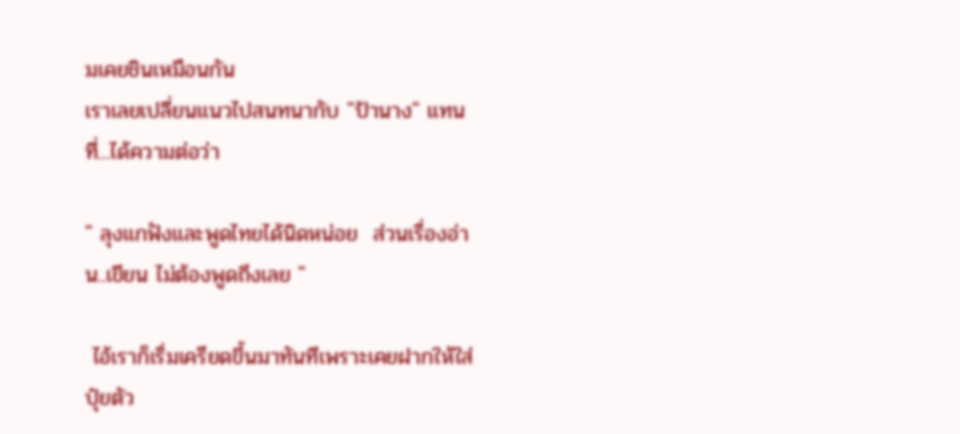มเคยชินเหมือนกัน
เราเลยเปลี่ยนแนวไปสนทนากับ "ป้านาง" แทนที่...ได้ความต่อว่า

" ลุงแกฟังและพูดไทยได้นิดหน่อย  ส่วนเรื่องอ่าน..เขียน ไม่ต้องพูดถึงเลย "

 ไอ้เราก็เริ่มเครียดขึ้นมาทันทีเพราะเคยฝากให้ใส่ปุ๋ยตัว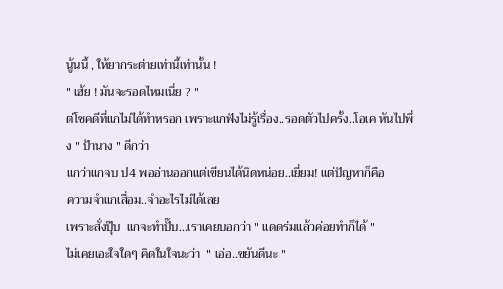นู้นนี้ , ให้ยากระต่ายเท่านี้เท่านั้น !
" เฮ้ย ! มันจะรอดไหมเนี่ย ? "
ต่โชคดีที่แกไม่ได้ทำหรอก เพราะแกฟังไม่รู้เรื่อง..รอดตัวไปครั้ง..โอเค หันไปพึ่ง " ป้านาง " ดีกว่า
แกว่าแกจบ ป4 พออ่านออกแต่เขียนได้นิดหน่อย..เยี่ยม! แต่ปัญหาก็คือ
ความจำแกเสื่อม..จำอะไรไม่ได้เลย
เพราะสั่งปุ๊บ  แกจะทำปั๊บ...เราเคยบอกว่า " แดดร่มแล้วค่อยทำก็ได้ "
ไม่เคยเอะใจใดๆ คิดในใจนะว่า  " เอ่อ..ขยันดีนะ "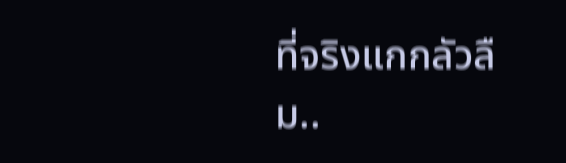ที่จริงแกกลัวลืม..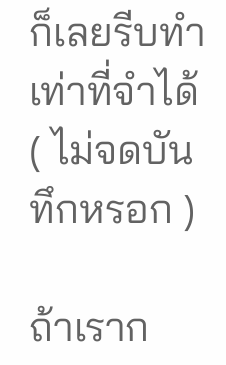ก็เลยรีบทำเท่าที่จำได้ ( ไม่จดบันทึกหรอก )

ถ้าเราก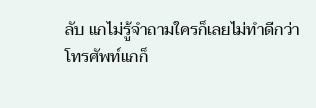ลับ แกไม่รู้จำถามใครก็เลยไม่ทำดีกว่า
โทรศัพท์แกก็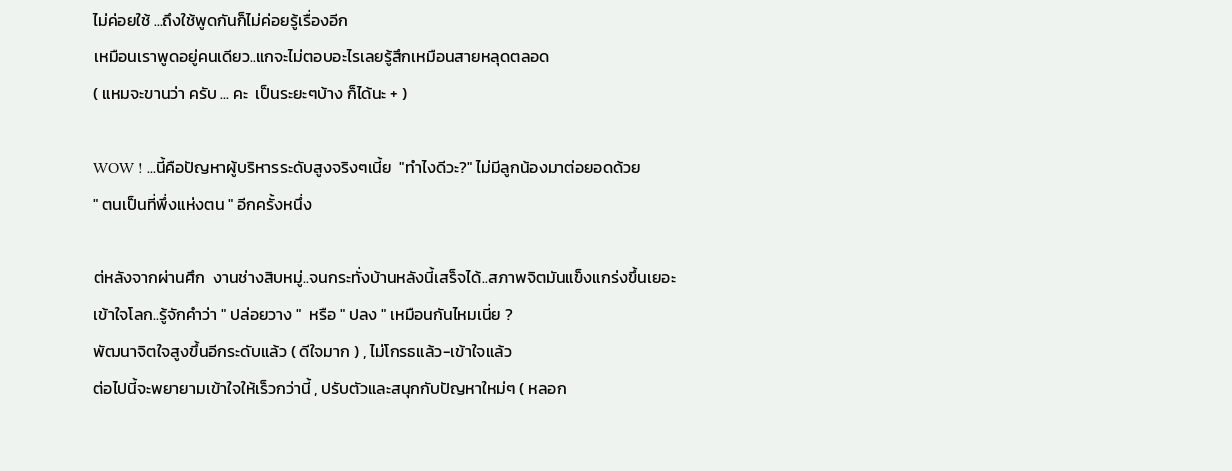ไม่ค่อยใช้ ...ถึงใช้พูดกันก็ไม่ค่อยรู้เรื่องอีก
เหมือนเราพูดอยู่คนเดียว..แกจะไม่ตอบอะไรเลยรู้สึกเหมือนสายหลุดตลอด
( แหมจะขานว่า ครับ ... คะ  เป็นระยะๆบ้าง ก็ได้นะ + )

WOW ! ...นี้คือปัญหาผู้บริหารระดับสูงจริงๆเนี้ย  "ทำไงดีวะ?" ไม่มีลูกน้องมาต่อยอดด้วย
" ตนเป็นที่พึ่งแห่งตน " อีกครั้งหนึ่ง

ต่หลังจากผ่านศึก  งานช่างสิบหมู่..จนกระทั่งบ้านหลังนี้เสร็จได้..สภาพจิตมันแข็งแกร่งขึ้นเยอะ
เข้าใจโลก..รู้จักคำว่า " ปล่อยวาง "  หรือ " ปลง " เหมือนกันไหมเนี่ย ?
พัฒนาจิตใจสูงขึ้นอีกระดับแล้ว ( ดีใจมาก ) , ไม่โกรธแล้ว-เข้าใจแล้ว
ต่อไปนี้จะพยายามเข้าใจให้เร็วกว่านี้ , ปรับตัวและสนุกกับปัญหาใหม่ๆ ( หลอก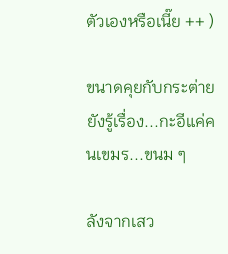ตัวเองหรือเนี๊ย ++ )

ขนาดคุยกับกระต่ายยังรู้เรื่อง...กะอีแค่คนเขมร...ขนม ๆ

ลังจากเสว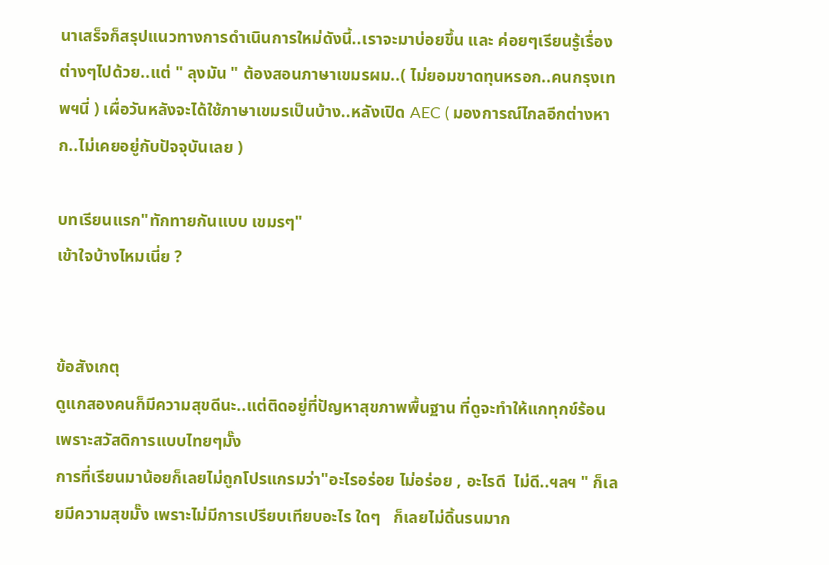นาเสร็จก็สรุปแนวทางการดำเนินการใหม่ดังนี้..เราจะมาบ่อยขึ้น และ ค่อยๆเรียนรู้เรื่องต่างๆไปด้วย..แต่ " ลุงมัน " ต้องสอนภาษาเขมรผม..( ไม่ยอมขาดทุนหรอก..คนกรุงเทพฯนี่ ) เผื่อวันหลังจะได้ใช้ภาษาเขมรเป็นบ้าง..หลังเปิด AEC ( มองการณ์ไกลอีกต่างหาก..ไม่เคยอยู่กับปัจจุบันเลย )

บทเรียนแรก"ทักทายกันแบบ เขมรๆ"
เข้าใจบ้างไหมเนี่ย ?


ข้อสังเกตุ
ดูแกสองคนก็มีความสุขดีนะ..แต่ติดอยู่ที่ปัญหาสุขภาพพื้นฐาน ที่ดูจะทำให้แกทุกข์ร้อน เพราะสวัสดิการแบบไทยๆมั๊ง
การที่เรียนมาน้อยก็เลยไม่ถูกโปรแกรมว่า"อะไรอร่อย ไม่อร่อย , อะไรดี  ไม่ดี..ฯลฯ " ก็เลยมีความสุขมั๊ง เพราะไม่มีการเปรียบเทียบอะไร ใดๆ   ก็เลยไม่ดิ้นรนมาก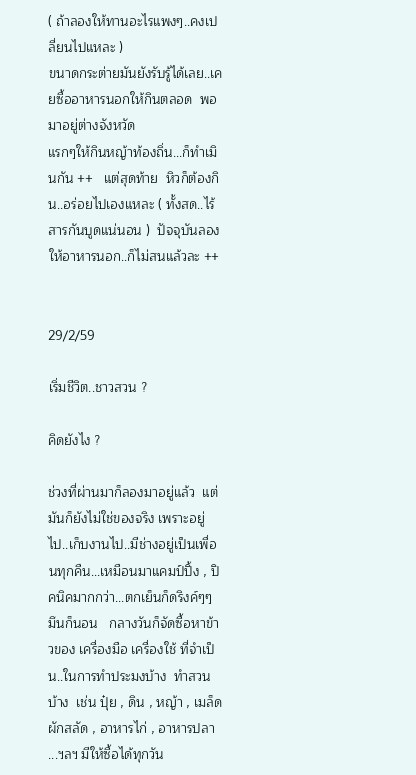( ถ้าลองให้ทานอะไรแพงๆ..คงเปลี่ยนไปแหละ )
ขนาดกระต่ายมันยังรับรู้ได้เลย..เคยซื้ออาหารนอกให้กินตลอด  พอมาอยู่ต่างจังหวัด
แรกๆให้กินหญ้าท้องถิ่น...ก็ทำเมินกัน ++   แต่สุดท้าย  หิวก็ต้องกิน..อร่อยไปเองแหละ ( ทั้งสด..ไร้สารกันบูดแน่นอน )  ปัจจุบันลองให้อาหารนอก..ก็ไม่สนแล้วละ ++


29/2/59

เริ่มชีวิต..ชาวสวน ?

คิดยังไง ?

ช่วงที่ผ่านมาก็ลองมาอยู่แล้ว  แต่มันก็ยังไม่ใช่ของจริง เพราะอยู่ไป..เก็บงานไป..มีช่างอยู่เป็นเพื่อนทุกคืน...เหมือนมาแคมป์ปิ้ง , ปิคนิคมากกว่า...ตกเย็นก็ดริงค์ๆๆ   มึนก็นอน   กลางวันก็จัดซื้อหาข้าวของ เครื่องมือ เครื่องใช้ ที่จำเป็น..ในการทำประมงบ้าง  ทำสวนบ้าง  เช่น ปุ๋ย , ดิน , หญ้า , เมล็ดผักสลัด , อาหารไก่ , อาหารปลา ...ฯลฯ มีให้ซื้อได้ทุกวัน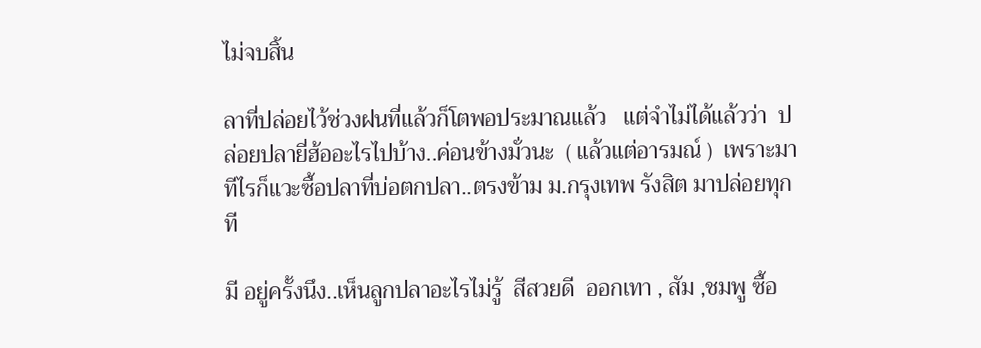ไม่จบสิ้น

ลาที่ปล่อยไว้ช่วงฝนที่แล้วก็โตพอประมาณแล้ว   แต่จำไม่ได้แล้วว่า  ปล่อยปลายี่ฮ้ออะไรไปบ้าง..ค่อนข้างมั่วนะ  ( แล้วแต่อารมณ์ )  เพราะมาทีไรก็แวะซื้อปลาที่บ่อตกปลา..ตรงข้าม ม.กรุงเทพ รังสิต มาปล่อยทุกที

มี อยู่ครั้งนึง..เห็นลูกปลาอะไรไม่รู้  สีสวยดี  ออกเทา , สัม ,ชมพู ซื้อ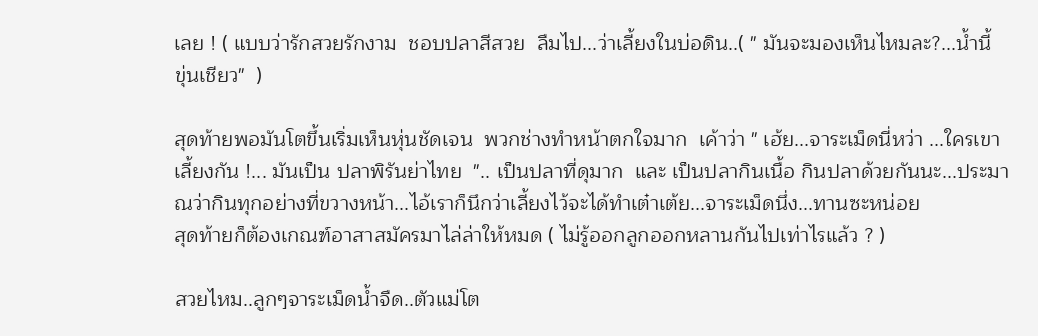เลย ! ( แบบว่ารักสวยรักงาม  ชอบปลาสีสวย  ลืมไป...ว่าเลี้ยงในบ่อดิน..( " มันจะมองเห็นไหมละ?...น้ำนี้  ขุ่นเชียว"  )

สุดท้ายพอมันโตขึ้นเริ่มเห็นหุ่นชัดเจน  พวกช่างทำหน้าตกใจมาก  เค้าว่า " เฮ้ย...จาระเม็ดนี่หว่า ...ใครเขาเลี้ยงกัน !... มันเป็น ปลาพิรันย่าไทย  ".. เป็นปลาที่ดุมาก  และ เป็นปลากินเนื้อ กินปลาด้วยกันนะ...ประมาณว่ากินทุกอย่างที่ขวางหน้า...ไอ้เราก็นึกว่าเลี้ยงไว้จะได้ทำเต๋าเต้ย...จาระเม็ดนึ่ง...ทานซะหน่อย
สุดท้ายก็ต้องเกณฑ์อาสาสมัครมาไล่ล่าให้หมด ( ไม่รู้ออกลูกออกหลานกันไปเท่าไรแล้ว ? )

สวยไหม..ลูกๆจาระเม็ดน้ำจืด..ตัวแม่โต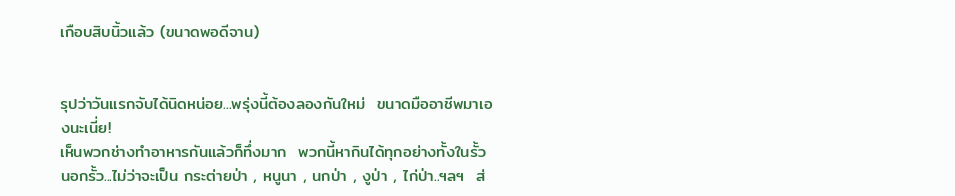เกือบสิบนิ้วแล้ว (ขนาดพอดีจาน)


รุปว่าวันแรกจับได้นิดหน่อย...พรุ่งนี้ต้องลองกันใหม่  ขนาดมืออาชีพมาเองนะเนี่ย!
เห็นพวกช่างทำอาหารกันแล้วก็ทึ่งมาก  พวกนี้หากินได้ทุกอย่างทั้งในรั้ว นอกรั้ว...ไม่ว่าจะเป็น กระต่ายป่า , หนูนา , นกป่า , งูป่า , ไก่ป่า..ฯลฯ  ส่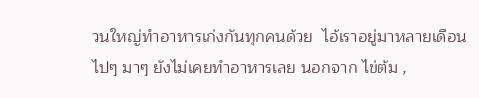วนใหญ่ทำอาหารเก่งกันทุกคนด้วย  ไอ้เราอยู่มาหลายเดือน ไปๆ มาๆ ยังไม่เคยทำอาหารเลย นอกจาก ไข่ต้ม ,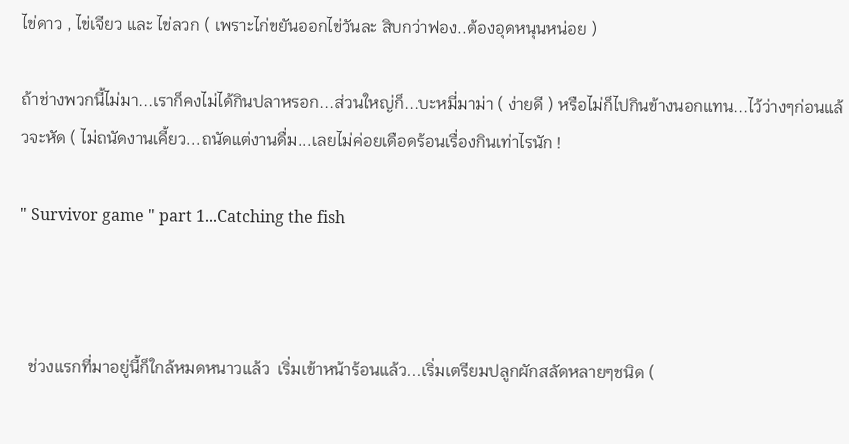ไข่ดาว , ไข่เจียว และ ไข่ลวก ( เพราะไก่ขยันออกไข่วันละ สิบกว่าฟอง..ต้องอุดหนุนหน่อย )

ถ้าช่างพวกนี้ไม่มา...เราก็คงไม่ได้กินปลาหรอก...ส่วนใหญ่ก็...บะหมี่มาม่า ( ง่ายดี ) หรือไม่ก็ไปกินข้างนอกแทน...ไว้ว่างๆก่อนแล้วจะหัด ( ไม่ถนัดงานเคี้ยว...ถนัดแต่งานดื่ม...เลยไม่ค่อยเดือดร้อนเรื่องกินเท่าไรนัก !

" Survivor game " part 1...Catching the fish



  ช่วงแรกที่มาอยู่นี้ก็ใกล้หมดหนาวแล้ว  เริ่มเข้าหน้าร้อนแล้ว...เริ่มเตรียมปลูกผักสลัดหลายๆชนิด (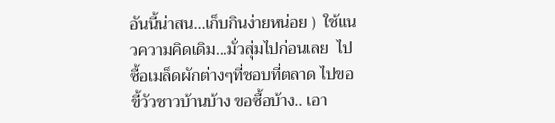อันนี้น่าสน...เก็บกินง่ายหน่อย )  ใช้แนวความคิดเดิม...มั่วสุ่มไปก่อนเลย  ไปซื้อเมล็ดผักต่างๆที่ชอบที่ตลาด ไปขอขี้วัวชาวบ้านบ้าง ขอซื้อบ้าง.. เอา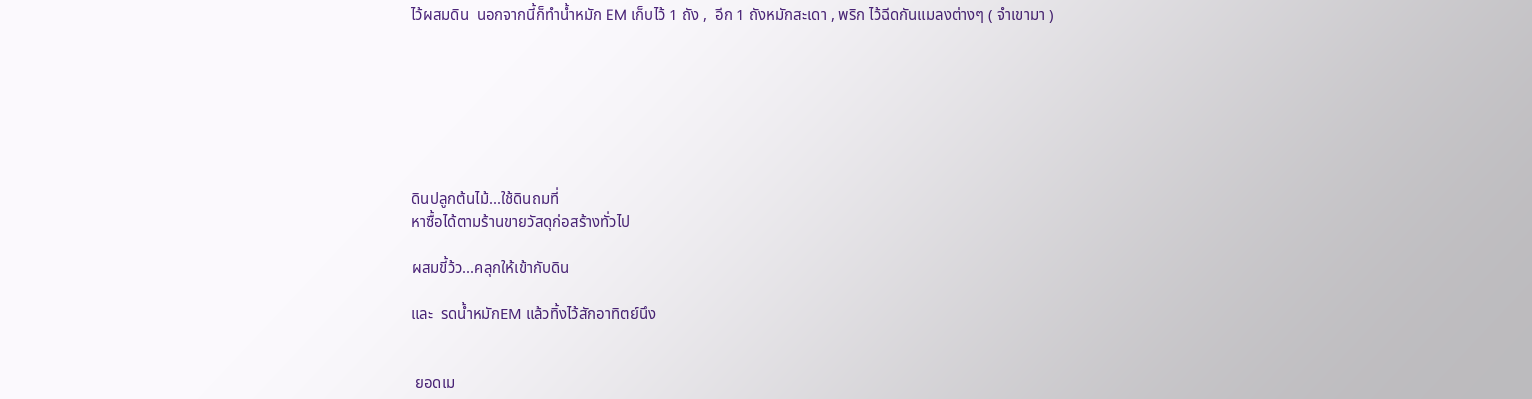ไว้ผสมดิน  นอกจากนี้ก็ทำน้ำหมัก EM เก็บไว้ 1 ถัง ,  อีก 1 ถังหมักสะเดา , พริก ไว้ฉีดกันแมลงต่างๆ ( จำเขามา )







ดินปลูกต้นไม้...ใช้ดินถมที่
หาซื้อได้ตามร้านขายวัสดุก่อสร้างทั่วไป

ผสมขี้ว้ว...คลุกให้เข้ากับดิน

และ  รดน้ำหมักEM แล้วทิ้งไว้สักอาทิตย์นึง


 ยอดเม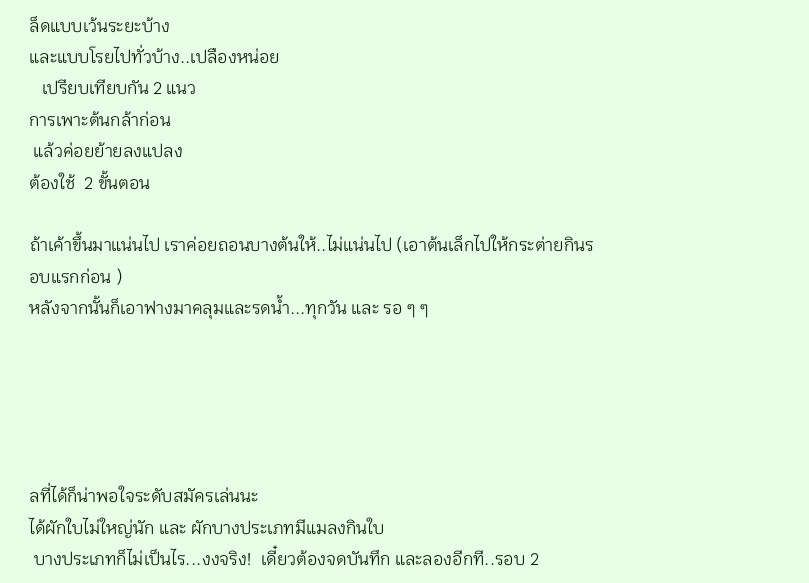ล็ดแบบเว้นระยะบ้าง
และแบบโรยไปทั่วบ้าง..เปลืองหน่อย
   เปรียบเทียบกัน 2 แนว
การเพาะต้นกล้าก่อน
 แล้วค่อยย้ายลงแปลง
ต้องใช้  2 ขั้นตอน

ถ้าเค้าขึ้นมาแน่นไป เราค่อยถอนบางต้นให้..ไม่แน่นไป (เอาต้นเล็กไปให้กระต่ายกินรอบแรกก่อน )
หลังจากนั้นก็เอาฟางมาคลุมและรดน้ำ...ทุกวัน และ รอ ๆ ๆ





ลที่ได้ก็น่าพอใจระดับสมัครเล่นนะ
ได้ผักใบไม่ใหญ่นัก และ ผักบางประเภทมีแมลงกินใบ
 บางประเภทก็ไม่เป็นไร...งงจริง!  เดี๋ยวต้องจดบันทึก และลองอีกที..รอบ 2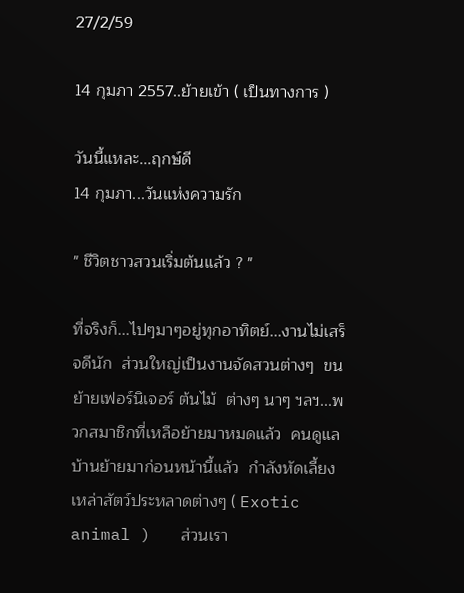27/2/59

14 กุมภา 2557..ย้ายเข้า ( เป็นทางการ )

วันนี้แหละ...ฤกษ์ดี
14 กุมภา...วันแห่งความรัก

" ชีวิตชาวสวนเริ่มต้นแล้ว ? "

ที่จริงก็...ไปๆมาๆอยู่ทุกอาทิตย์...งานไม่เสร็จดีนัก  ส่วนใหญ่เป็นงานจัดสวนต่างๆ  ขนย้ายเฟอร์นิเจอร์ ต้นไม้  ต่างๆ นาๆ ฯลฯ...พวกสมาชิกที่เหลือย้ายมาหมดแล้ว  คนดูแลบ้านย้ายมาก่อนหน้านี้แล้ว  กำลังหัดเลี้ยงเหล่าสัตว์ประหลาดต่างๆ ( Exotic animal )   ส่วนเรา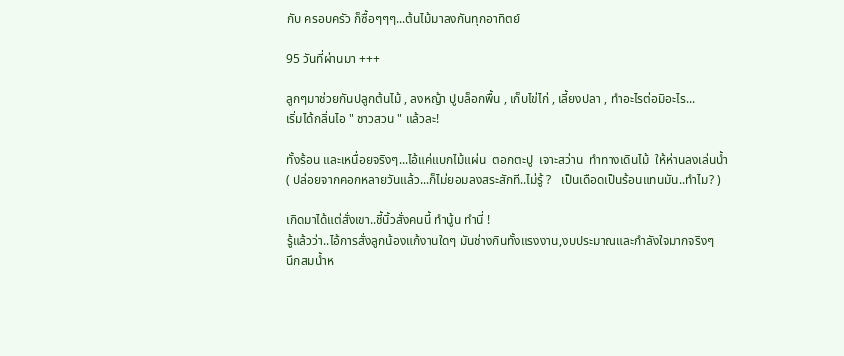กับ ครอบครัว ก็ซื้อๆๆๆ...ต้นไม้มาลงกันทุกอาทิตย์

95 วันที่ผ่านมา +++

ลูกๆมาช่วยกันปลูกต้นไม้ , ลงหญ้า ปูบล็อกพื้น , เก็บไข่ไก่ , เลี้ยงปลา , ทำอะไรต่อมิอะไร...
เริ่มได้กลิ่นไอ " ชาวสวน " แล้วละ!

ทั้งร้อน และเหนื่อยจริงๆ...ไอ้แค่แบกไม้แผ่น  ตอกตะปู  เจาะสว่าน  ทำทางเดินไม้  ให้ห่านลงเล่นน้ำ
( ปล่อยจากคอกหลายวันแล้ว...ก็ไม่ยอมลงสระสักที..ไม่รู้ ?   เป็นเดือดเป็นร้อนแทนมัน..ทำไม? )

เกิดมาได้แต่สั่งเขา..ชี้นิ้วสั่งคนนี้ ทำนู้น ทำนี่ !
รู้แล้วว่า..ไอ้การสั่งลูกน้องแก้งานใดๆ มันช่างกินทั้งแรงงาน,งบประมาณและกำลังใจมากจริงๆ
นึกสมน้ำห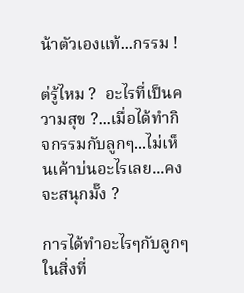น้าตัวเองแท้...กรรม !

ต่รู้ไหม ?  อะไรที่เป็นความสุข ?...เมื่อได้ทำกิจกรรมกับลูกๆ...ไม่เห็นเค้าบ่นอะไรเลย...คงจะสนุกมั๊ง ?

การได้ทำอะไรๆกับลูกๆ ในสิ่งที่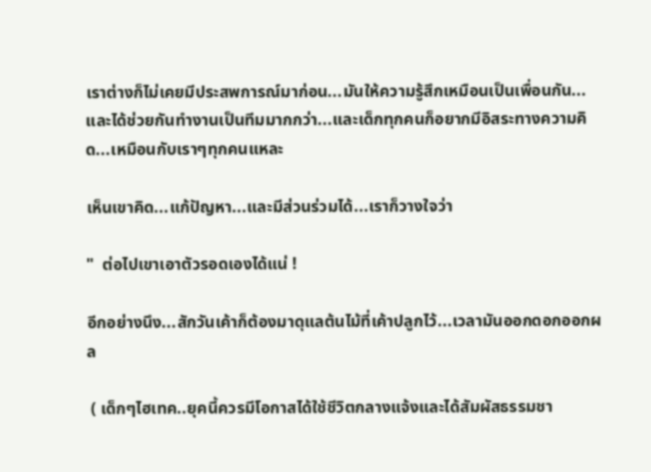เราต่างก็ไม่เคยมีประสพการณ์มาก่อน...มันให้ความรู้สึกเหมือนเป็นเพื่อนกัน...และได้ช่วยกันทำงานเป็นทีมมากกว่า...และเด็กทุกคนก็อยากมีอิสระทางความคิด...เหมือนกับเราๆทุกคนแหละ

เห็นเขาคิด...แก้ปัญหา...และมีส่วนร่วมได้...เราก็วางใจว่า

"  ต่อไปเขาเอาตัวรอดเองได้แน่ !

อีกอย่างนึง...สักวันเค้าก็ต้องมาดุแลต้นไม้ที่เค้าปลูกไว้...เวลามันออกดอกออกผล

 ( เด็กๆไฮเทค..ยุคนี้ควรมีโอกาสได้ใช้ชีวิตกลางแจ้งและได้สัมผัสธรรมชา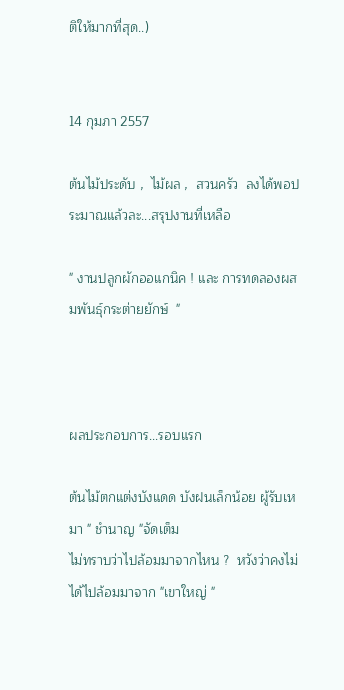ติให้มากที่สุด..)


14 กุมภา 2557

ต้นไม้ประดับ ,  ไม้ผล ,  สวนครัว  ลงได้พอประมาณแล้วละ...สรุปงานที่เหลือ

" งานปลูกผักออแกนิค ! และ การทดลองผสมพันธุ์กระต่ายยักษ์  "



ผลประกอบการ...รอบแรก

ต้นไม้ตกแต่งบังแดด บังฝนเล็กน้อย ผู้รับเหมา " ชำนาญ "จัดเต็ม
ไม่ทราบว่าไปล้อมมาจากไหน ?  หวังว่าคงไม่ได้ไปล้อมมาจาก "เขาใหญ่ "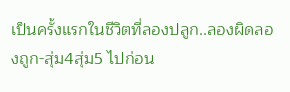เป็นครั้งแรกในชีวิตที่ลองปลูก..ลองผิดลองถูก-สุ่ม4สุ่ม5 ไปก่อน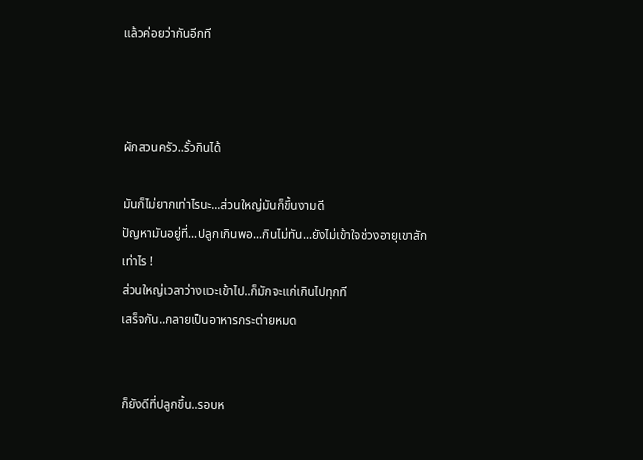แล้วค่อยว่ากันอีกที



ผักสวนครัว..รั้วกินได้

มันก็ไม่ยากเท่าไรนะ...ส่วนใหญ่มันก็ขึ้นงามดี
ปัญหามันอยู่ที่...ปลูกเกินพอ...กินไม่ทัน...ยังไม่เข้าใจช่วงอายุเขาสักเท่าไร !
ส่วนใหญ่เวลาว่างแวะเข้าไป..ก็มักจะแก่เกินไปทุกที
เสร็จกัน..กลายเป็นอาหารกระต่ายหมด


ก็ยังดีที่ปลูกขึ้น..รอบห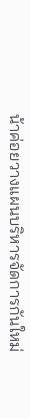น้าค่อยวางแผนบริหารจัดการกันใหม่